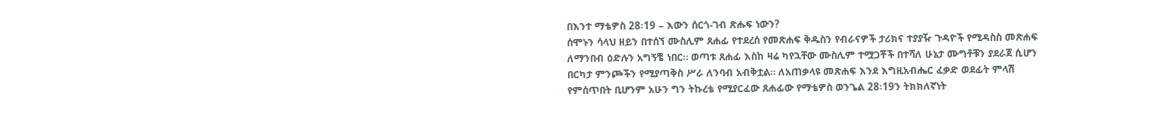በእንተ ማቴዎስ 28፡19 – እውን ሰርጎ-ገብ ጽሑፍ ነውን?
ሰሞኑን ሳላህ ዘይን በተሰኘ ሙስሊም ጸሐፊ የተደረሰ የመጽሐፍ ቅዱስን የብራናዎች ታሪክና ተያያዥ ጉዳዮች የሚዳስስ መጽሐፍ ለማንበብ ዕድሉን አግኝቼ ነበር። ወጣቱ ጸሐፊ እስከ ዛሬ ካየኋቸው ሙስሊም ተሟጋቾች በተሻለ ሁኔታ ሙግቶቹን ያደራጀ ሲሆን በርካታ ምንጮችን የሚያጣቅስ ሥራ ለንባብ አብቅቷል። ለአጠቃላዩ መጽሐፍ እንደ እግዚአብሔር ፈቃድ ወደፊት ምላሽ የምሰጥበት ቢሆንም አሁን ግን ትኩረቴ የሚያርፈው ጸሐፊው የማቴዎስ ወንጌል 28፡19ን ትክክለኛነት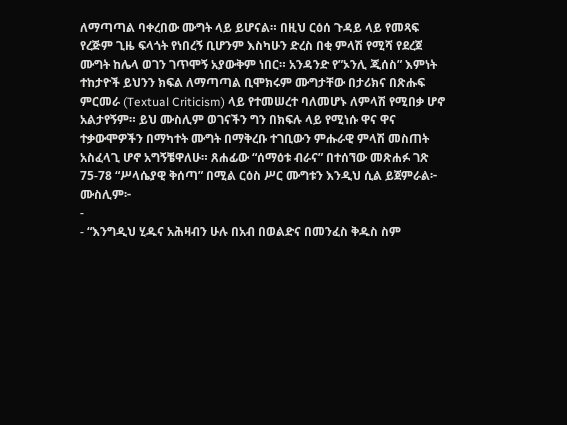ለማጣጣል ባቀረበው ሙግት ላይ ይሆናል። በዚህ ርዕሰ ጉዳይ ላይ የመጻፍ የረጅም ጊዜ ፍላጎት የነበረኝ ቢሆንም እስካሁን ድረስ በቂ ምላሽ የሚሻ የደረጀ ሙግት ከሌላ ወገን ገጥሞኝ አያውቅም ነበር። አንዳንድ የ”ኦንሊ ጂሰስ” እምነት ተከታዮች ይህንን ክፍል ለማጣጣል ቢሞክሩም ሙግታቸው በታሪክና በጽሑፍ ምርመራ (Textual Criticism) ላይ የተመሠረተ ባለመሆኑ ለምላሽ የሚበቃ ሆኖ አልታየኝም። ይህ ሙስሊም ወገናችን ግን በክፍሉ ላይ የሚነሱ ዋና ዋና ተቃውሞዎችን በማካተት ሙግት በማቅረቡ ተገቢውን ምሑራዊ ምላሽ መስጠት አስፈላጊ ሆኖ አግኝቼዋለሁ። ጸሐፊው “ሰማዕቱ ብራና” በተሰኘው መጽሐፉ ገጽ 75-78 “ሥላሴያዊ ቅሰጣ” በሚል ርዕስ ሥር ሙግቱን እንዲህ ሲል ይጀምራል፦
ሙስሊም፦
-
- “እንግዲህ ሂዱና አሕዛብን ሁሉ በአብ በወልድና በመንፈስ ቅዱስ ስም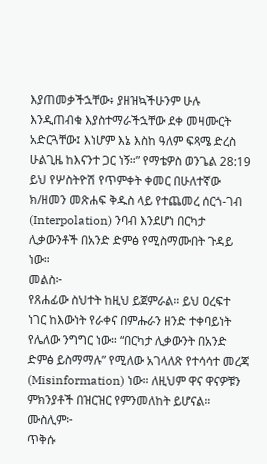እያጠመቃችኋቸው፥ ያዘዝኳችሁንም ሁሉ እንዲጠብቁ እያስተማራችኋቸው ደቀ መዛሙርት አድርጓቸው፤ እነሆም እኔ እስከ ዓለም ፍጻሜ ድረስ ሁልጊዜ ከእናንተ ጋር ነኝ።” የማቴዎስ ወንጌል 28:19
ይህ የሦስትዮሽ የጥምቀት ቀመር በሁለተኛው ክ/ዘመን መጽሐፍ ቅዱስ ላይ የተጨመረ ሰርጎ-ገብ (Interpolation) ንባብ እንደሆነ በርካታ ሊቃውንቶች በአንድ ድምፅ የሚስማሙበት ጉዳይ ነው።
መልስ፦
የጸሐፊው ስህተት ከዚህ ይጀምራል። ይህ ዐረፍተ ነገር ከእውነት የራቀና በምሑራን ዘንድ ተቀባይነት የሌለው ንግግር ነው። “በርካታ ሊቃውንት በአንድ ድምፅ ይስማማሉ” የሚለው አገላለጽ የተሳሳተ መረጃ (Misinformation) ነው። ለዚህም ዋና ዋናዎቹን ምክንያቶች በዝርዝር የምንመለከት ይሆናል።
ሙስሊም፦
ጥቅሱ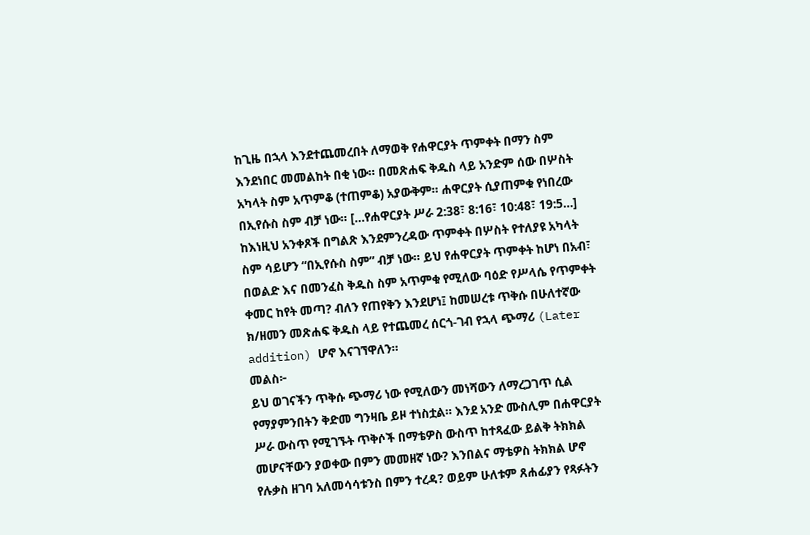ከጊዜ በኋላ እንደተጨመረበት ለማወቅ የሐዋርያት ጥምቀት በማን ስም እንደነበር መመልከት በቂ ነው። በመጽሐፍ ቅዱስ ላይ አንድም ሰው በሦስት አካላት ስም አጥምቆ (ተጠምቆ) አያውቅም። ሐዋርያት ሲያጠምቁ የነበረው በኢየሱስ ስም ብቻ ነው። […የሐዋርያት ሥራ 2:38፣ 8:16፣ 10:48፣ 19:5…]
ከእነዚህ አንቀጾች በግልጽ እንደምንረዳው ጥምቀት በሦስት የተለያዩ አካላት ስም ሳይሆን “በኢየሱስ ስም” ብቻ ነው። ይህ የሐዋርያት ጥምቀት ከሆነ በአብ፣ በወልድ እና በመንፈስ ቅዱስ ስም አጥምቁ የሚለው ባዕድ የሥላሴ የጥምቀት ቀመር ከየት መጣ? ብለን የጠየቅን እንደሆነ፤ ከመሠረቱ ጥቅሱ በሁለተኛው ክ/ዘመን መጽሐፍ ቅዱስ ላይ የተጨመረ ሰርጎ-ገብ የኋላ ጭማሪ (Later addition) ሆኖ እናገኘዋለን።
መልስ፦
ይህ ወገናችን ጥቅሱ ጭማሪ ነው የሚለውን መነሻውን ለማረጋገጥ ሲል የማያምንበትን ቅድመ ግንዛቤ ይዞ ተነስቷል። እንደ አንድ ሙስሊም በሐዋርያት ሥራ ውስጥ የሚገኙት ጥቅሶች በማቴዎስ ውስጥ ከተጻፈው ይልቅ ትክክል መሆናቸውን ያወቀው በምን መመዘኛ ነው? እንበልና ማቴዎስ ትክክል ሆኖ የሉቃስ ዘገባ አለመሳሳቱንስ በምን ተረዳ? ወይም ሁለቱም ጸሐፊያን የጻፉትን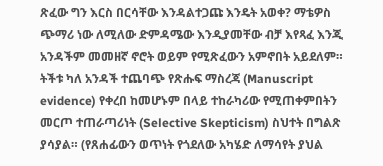ጽፈው ግን እርስ በርሳቸው እንዳልተጋጩ እንዴት አወቀ? ማቴዎስ ጭማሪ ነው ለሚለው ድምዳሜው እንዲያመቸው ብቻ እየጻፈ እንጂ አንዳችም መመዘኛ ኖሮት ወይም የሚጽፈውን አምኖበት አይደለም። ትችቱ ካለ አንዳች ተጨባጭ የጽሑፍ ማስረጃ (Manuscript evidence) የቀረበ ከመሆኑም በላይ ተከራካሪው የሚጠቀምበትን መርጦ ተጠራጣሪነት (Selective Skepticism) ስህተት በግልጽ ያሳያል። (የጸሐፊውን ወጥነት የጎደለው አካሄድ ለማሳየት ያህል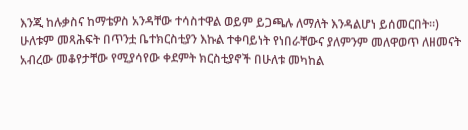እንጂ ከሉቃስና ከማቴዎስ አንዳቸው ተሳስተዋል ወይም ይጋጫሉ ለማለት እንዳልሆነ ይሰመርበት።)
ሁለቱም መጻሕፍት በጥንቷ ቤተክርስቲያን እኩል ተቀባይነት የነበራቸውና ያለምንም መለዋወጥ ለዘመናት አብረው መቆየታቸው የሚያሳየው ቀደምት ክርስቲያኖች በሁለቱ መካከል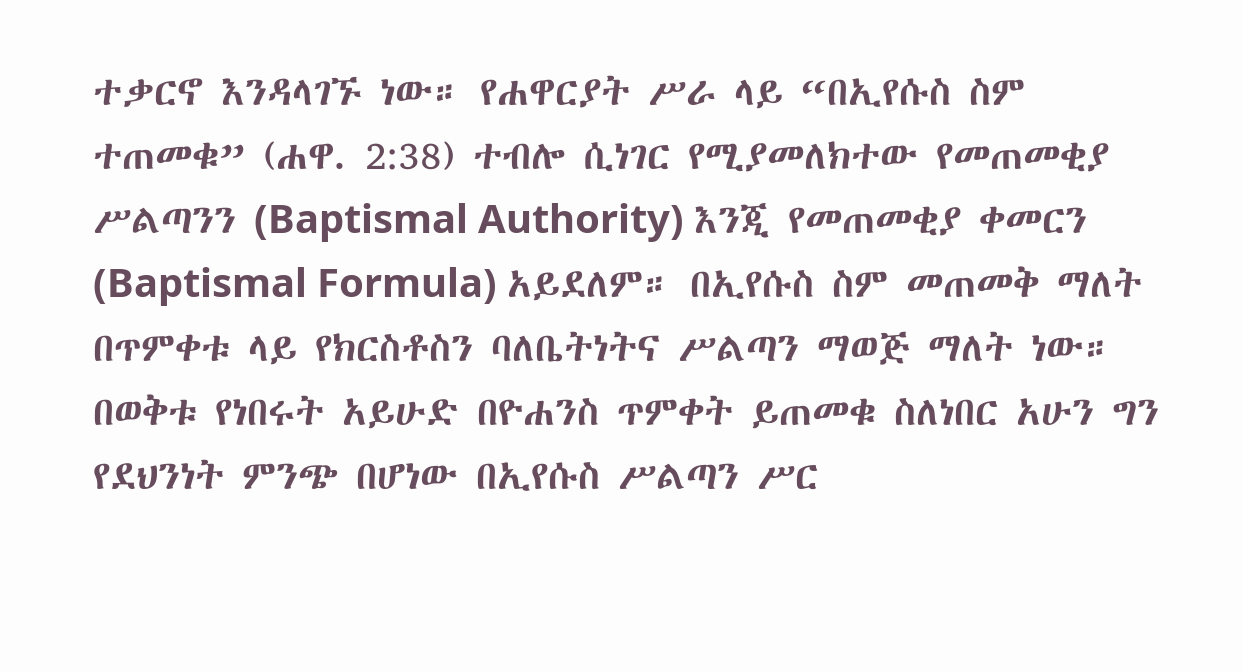ተቃርኖ እንዳላገኙ ነው። የሐዋርያት ሥራ ላይ “በኢየሱስ ስም ተጠመቁ” (ሐዋ. 2:38) ተብሎ ሲነገር የሚያመለክተው የመጠመቂያ ሥልጣንን (Baptismal Authority) እንጂ የመጠመቂያ ቀመርን (Baptismal Formula) አይደለም። በኢየሱስ ስም መጠመቅ ማለት በጥምቀቱ ላይ የክርስቶስን ባለቤትነትና ሥልጣን ማወጅ ማለት ነው። በወቅቱ የነበሩት አይሁድ በዮሐንስ ጥምቀት ይጠመቁ ስለነበር አሁን ግን የደህንነት ምንጭ በሆነው በኢየሱስ ሥልጣን ሥር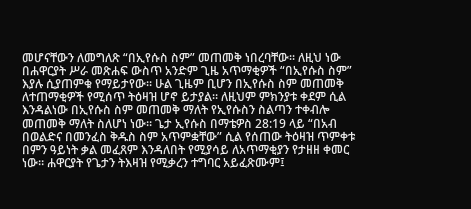መሆናቸውን ለመግለጽ “በኢየሱስ ስም” መጠመቅ ነበረባቸው። ለዚህ ነው በሐዋርያት ሥራ መጽሐፍ ውስጥ አንድም ጊዜ አጥማቂዎች “በኢየሱስ ስም” እያሉ ሲያጠምቁ የማይታየው። ሁል ጊዜም ቢሆን በኢየሱስ ስም መጠመቅ ለተጠማቂዎች የሚሰጥ ትዕዛዝ ሆኖ ይታያል። ለዚህም ምክንያቱ ቀደም ሲል እንዳልነው በኢየሱስ ስም መጠመቅ ማለት የኢየሱስን ስልጣን ተቀብሎ መጠመቅ ማለት ስለሆነ ነው። ጌታ ኢየሱስ በማቴዎስ 28:19 ላይ “በአብ በወልድና በመንፈስ ቅዱስ ስም አጥምቋቸው” ሲል የሰጠው ትዕዛዝ ጥምቀቱ በምን ዓይነት ቃል መፈጸም እንዳለበት የሚያሳይ ለአጥማቂያን የታዘዘ ቀመር ነው። ሐዋርያት የጌታን ትእዛዝ የሚቃረን ተግባር አይፈጽሙም፤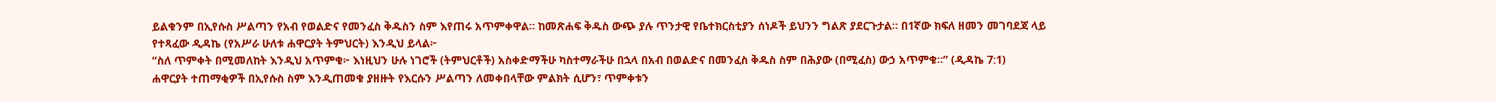ይልቁንም በኢየሱስ ሥልጣን የአብ የወልድና የመንፈስ ቅዱስን ስም እየጠሩ አጥምቀዋል። ከመጽሐፍ ቅዱስ ውጭ ያሉ ጥንታዊ የቤተክርስቲያን ሰነዶች ይህንን ግልጽ ያደርጉታል። በ1ኛው ክፍለ ዘመን መገባደጃ ላይ የተጻፈው ዲዳኬ (የአሥራ ሁለቱ ሐዋርያት ትምህርት) እንዲህ ይላል፦
“ስለ ጥምቀት በሚመለከት እንዲህ አጥምቁ፦ እነዚህን ሁሉ ነገሮች (ትምህርቶች) አስቀድማችሁ ካስተማራችሁ በኋላ በአብ በወልድና በመንፈስ ቅዱስ ስም በሕያው (በሚፈስ) ውኃ አጥምቁ።” (ዲዳኬ 7:1)
ሐዋርያት ተጠማቂዎች በኢየሱስ ስም እንዲጠመቁ ያዘዙት የእርሱን ሥልጣን ለመቀበላቸው ምልክት ሲሆን፣ ጥምቀቱን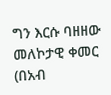ግን እርሱ ባዘዘው መለኮታዊ ቀመር (በአብ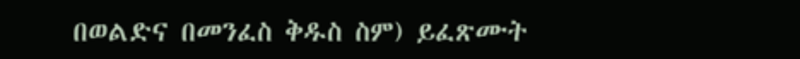በወልድና በመንፈስ ቅዱስ ስም) ይፈጽሙት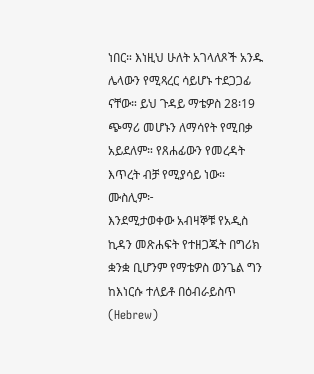ነበር። እነዚህ ሁለት አገላለጾች አንዱ ሌላውን የሚጻረር ሳይሆኑ ተደጋጋፊ ናቸው። ይህ ጉዳይ ማቴዎስ 28፡19 ጭማሪ መሆኑን ለማሳየት የሚበቃ አይደለም። የጸሐፊውን የመረዳት እጥረት ብቻ የሚያሳይ ነው።
ሙስሊም፦
እንደሚታወቀው አብዛኞቹ የአዲስ ኪዳን መጽሐፍት የተዘጋጁት በግሪክ ቋንቋ ቢሆንም የማቴዎስ ወንጌል ግን ከእነርሱ ተለይቶ በዕብራይስጥ (Hebrew)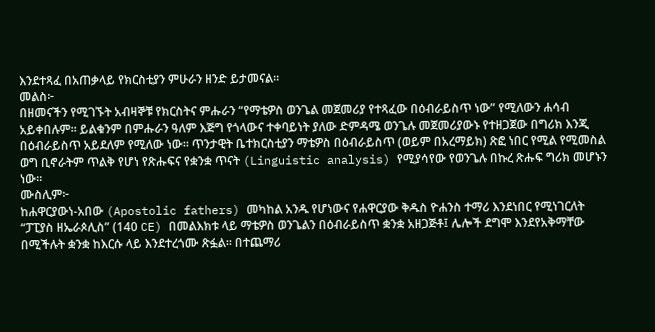እንደተጻፈ በአጠቃላይ የክርስቲያን ምሁራን ዘንድ ይታመናል።
መልስ፦
በዘመናችን የሚገኙት አብዛኞቹ የክርስትና ምሑራን “የማቴዎስ ወንጌል መጀመሪያ የተጻፈው በዕብራይስጥ ነው” የሚለውን ሐሳብ አይቀበሉም። ይልቁንም በምሑራን ዓለም እጅግ የጎላውና ተቀባይነት ያለው ድምዳሜ ወንጌሉ መጀመሪያውኑ የተዘጋጀው በግሪክ እንጂ በዕብራይስጥ አይደለም የሚለው ነው። ጥንታዊት ቤተክርስቲያን ማቴዎስ በዕብራይስጥ (ወይም በአረማይክ) ጽፎ ነበር የሚል የሚመስል ወግ ቢኖራትም ጥልቅ የሆነ የጽሑፍና የቋንቋ ጥናት (Linguistic analysis) የሚያሳየው የወንጌሉ በኩረ ጽሑፍ ግሪክ መሆኑን ነው።
ሙስሊም፦
ከሐዋርያውነ-አበው (Apostolic fathers) መካከል አንዱ የሆነውና የሐዋርያው ቅዱስ ዮሐንስ ተማሪ እንደነበር የሚነገርለት “ፓፒያስ ዘኤራጶሊስ” (140 CE) በመልእክቱ ላይ ማቴዎስ ወንጌልን በዕብራይስጥ ቋንቋ አዘጋጅቶ፤ ሌሎች ደግሞ እንደየአቅማቸው በሚችሉት ቋንቋ ከእርሱ ላይ እንደተረጎሙ ጽፏል። በተጨማሪ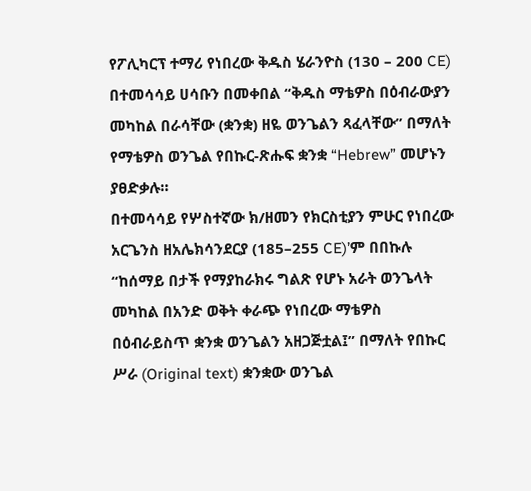የፖሊካርፕ ተማሪ የነበረው ቅዱስ ሄራንዮስ (130 – 200 CE) በተመሳሳይ ሀሳቡን በመቀበል “ቅዱስ ማቴዎስ በዕብራውያን መካከል በራሳቸው (ቋንቋ) ዘዬ ወንጌልን ጻፈላቸው” በማለት የማቴዎስ ወንጌል የበኩር-ጽሑፍ ቋንቋ “Hebrew” መሆኑን ያፀድቃሉ።
በተመሳሳይ የሦስተኛው ክ/ዘመን የክርስቲያን ምሁር የነበረው አርጌንስ ዘአሌክሳንደርያ (185–255 CE)’ም በበኩሉ “ከሰማይ በታች የማያከራክሩ ግልጽ የሆኑ አራት ወንጌላት መካከል በአንድ ወቅት ቀራጭ የነበረው ማቴዎስ በዕብራይስጥ ቋንቋ ወንጌልን አዘጋጅቷል፤” በማለት የበኩር ሥራ (Original text) ቋንቋው ወንጌል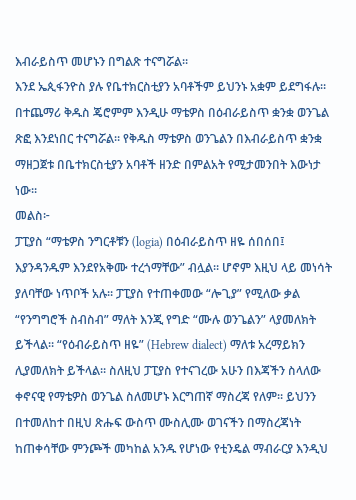እብራይስጥ መሆኑን በግልጽ ተናግሯል።
እንደ ኤጲፋንዮስ ያሉ የቤተክርስቲያን አባቶችም ይህንኑ አቋም ይደግፋሉ። በተጨማሪ ቅዱስ ጄሮምም እንዲሁ ማቴዎስ በዕብራይስጥ ቋንቋ ወንጌል ጽፎ እንደነበር ተናግሯል። የቅዱስ ማቴዎስ ወንጌልን በእብራይስጥ ቋንቋ ማዘጋጀቱ በቤተክርስቲያን አባቶች ዘንድ በምልአት የሚታመንበት እውነታ ነው።
መልስ፦
ፓፒያስ “ማቴዎስ ንግርቶቹን (logia) በዕብራይስጥ ዘዬ ሰበሰበ፤ እያንዳንዱም እንደየአቅሙ ተረጎማቸው” ብሏል። ሆኖም እዚህ ላይ መነሳት ያለባቸው ነጥቦች አሉ። ፓፒያስ የተጠቀመው “ሎጊያ” የሚለው ቃል “የንግግሮች ስብስብ” ማለት እንጂ የግድ “ሙሉ ወንጌልን” ላያመለክት ይችላል። “የዕብራይስጥ ዘዬ” (Hebrew dialect) ማለቱ አረማይክን ሊያመለክት ይችላል። ስለዚህ ፓፒያስ የተናገረው አሁን በእጃችን ስላለው ቀኖናዊ የማቴዎስ ወንጌል ስለመሆኑ እርግጠኛ ማስረጃ የለም። ይህንን በተመለከተ በዚህ ጽሑፍ ውስጥ ሙስሊሙ ወገናችን በማስረጃነት ከጠቀሳቸው ምንጮች መካከል አንዱ የሆነው የቲንዴል ማብራርያ እንዲህ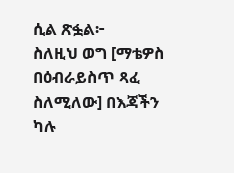ሲል ጽፏል፦
ስለዚህ ወግ [ማቴዎስ በዕብራይስጥ ጻፈ ስለሚለው] በእጃችን ካሉ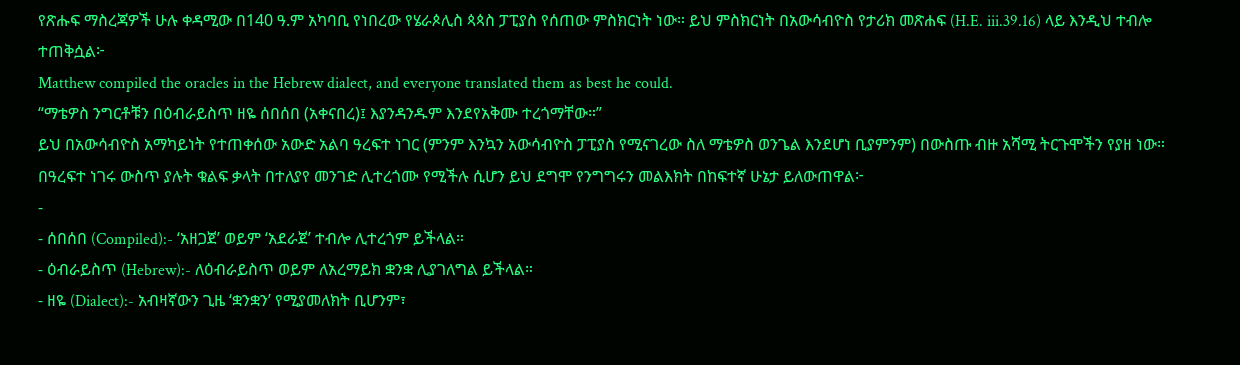የጽሑፍ ማስረጃዎች ሁሉ ቀዳሚው በ140 ዓ.ም አካባቢ የነበረው የሄራጶሊስ ጳጳስ ፓፒያስ የሰጠው ምስክርነት ነው። ይህ ምስክርነት በአውሳብዮስ የታሪክ መጽሐፍ (H.E. iii.39.16) ላይ እንዲህ ተብሎ ተጠቅሷል፦
Matthew compiled the oracles in the Hebrew dialect, and everyone translated them as best he could.
“ማቴዎስ ንግርቶቹን በዕብራይስጥ ዘዬ ሰበሰበ (አቀናበረ)፤ እያንዳንዱም እንደየአቅሙ ተረጎማቸው።”
ይህ በአውሳብዮስ አማካይነት የተጠቀሰው አውድ አልባ ዓረፍተ ነገር (ምንም እንኳን አውሳብዮስ ፓፒያስ የሚናገረው ስለ ማቴዎስ ወንጌል እንደሆነ ቢያምንም) በውስጡ ብዙ አሻሚ ትርጉሞችን የያዘ ነው። በዓረፍተ ነገሩ ውስጥ ያሉት ቁልፍ ቃላት በተለያየ መንገድ ሊተረጎሙ የሚችሉ ሲሆን ይህ ደግሞ የንግግሩን መልእክት በከፍተኛ ሁኔታ ይለውጠዋል፦
-
- ሰበሰበ (Compiled):- ‘አዘጋጀ’ ወይም ‘አደራጀ’ ተብሎ ሊተረጎም ይችላል።
- ዕብራይስጥ (Hebrew):- ለዕብራይስጥ ወይም ለአረማይክ ቋንቋ ሊያገለግል ይችላል።
- ዘዬ (Dialect):- አብዛኛውን ጊዜ ‘ቋንቋን’ የሚያመለክት ቢሆንም፣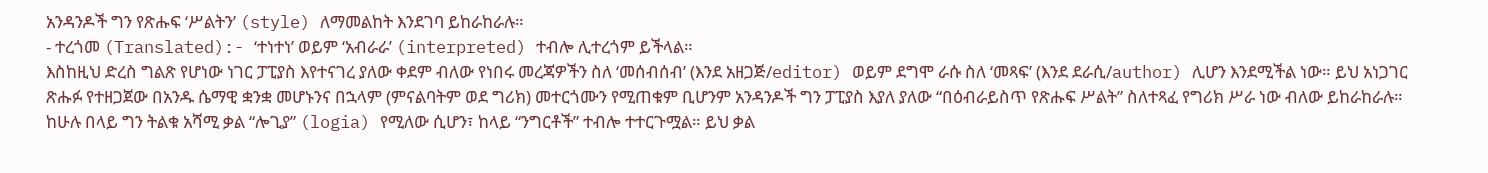አንዳንዶች ግን የጽሑፍ ‘ሥልትን’ (style) ለማመልከት እንደገባ ይከራከራሉ።
- ተረጎመ (Translated):- ‘ተነተነ’ ወይም ‘አብራራ’ (interpreted) ተብሎ ሊተረጎም ይችላል።
እስከዚህ ድረስ ግልጽ የሆነው ነገር ፓፒያስ እየተናገረ ያለው ቀደም ብለው የነበሩ መረጃዎችን ስለ ‘መሰብሰብ’ (እንደ አዘጋጅ/editor) ወይም ደግሞ ራሱ ስለ ‘መጻፍ’ (እንደ ደራሲ/author) ሊሆን እንደሚችል ነው። ይህ አነጋገር ጽሑፉ የተዘጋጀው በአንዱ ሴማዊ ቋንቋ መሆኑንና በኋላም (ምናልባትም ወደ ግሪክ) መተርጎሙን የሚጠቁም ቢሆንም አንዳንዶች ግን ፓፒያስ እያለ ያለው “በዕብራይስጥ የጽሑፍ ሥልት” ስለተጻፈ የግሪክ ሥራ ነው ብለው ይከራከራሉ።
ከሁሉ በላይ ግን ትልቁ አሻሚ ቃል “ሎጊያ” (logia) የሚለው ሲሆን፣ ከላይ “ንግርቶች” ተብሎ ተተርጉሟል። ይህ ቃል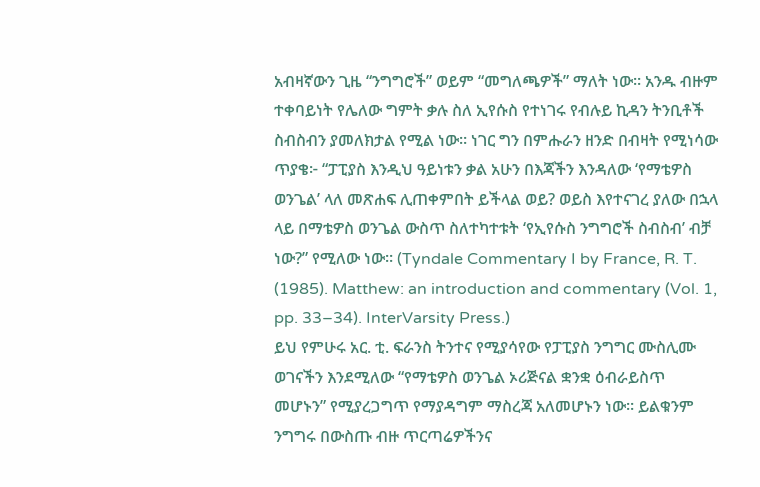አብዛኛውን ጊዜ “ንግግሮች” ወይም “መግለጫዎች” ማለት ነው። አንዱ ብዙም ተቀባይነት የሌለው ግምት ቃሉ ስለ ኢየሱስ የተነገሩ የብሉይ ኪዳን ትንቢቶች ስብስብን ያመለክታል የሚል ነው። ነገር ግን በምሑራን ዘንድ በብዛት የሚነሳው ጥያቄ፦ “ፓፒያስ እንዲህ ዓይነቱን ቃል አሁን በእጃችን እንዳለው ‘የማቴዎስ ወንጌል’ ላለ መጽሐፍ ሊጠቀምበት ይችላል ወይ? ወይስ እየተናገረ ያለው በኋላ ላይ በማቴዎስ ወንጌል ውስጥ ስለተካተቱት ‘የኢየሱስ ንግግሮች ስብስብ’ ብቻ ነው?” የሚለው ነው። (Tyndale Commentary I by France, R. T. (1985). Matthew: an introduction and commentary (Vol. 1, pp. 33–34). InterVarsity Press.)
ይህ የምሁሩ አር. ቲ. ፍራንስ ትንተና የሚያሳየው የፓፒያስ ንግግር ሙስሊሙ ወገናችን እንደሚለው “የማቴዎስ ወንጌል ኦሪጅናል ቋንቋ ዕብራይስጥ መሆኑን” የሚያረጋግጥ የማያዳግም ማስረጃ አለመሆኑን ነው። ይልቁንም ንግግሩ በውስጡ ብዙ ጥርጣሬዎችንና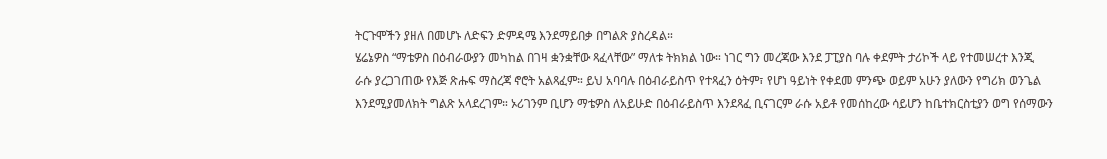ትርጉሞችን ያዘለ በመሆኑ ለድፍን ድምዳሜ እንደማይበቃ በግልጽ ያስረዳል።
ሄሬኔዎስ “ማቴዎስ በዕብራውያን መካከል በገዛ ቋንቋቸው ጻፈላቸው” ማለቱ ትክክል ነው። ነገር ግን መረጃው እንደ ፓፒያስ ባሉ ቀደምት ታሪኮች ላይ የተመሠረተ እንጂ ራሱ ያረጋገጠው የእጅ ጽሑፍ ማስረጃ ኖሮት አልጻፈም። ይህ አባባሉ በዕብራይስጥ የተጻፈን ዕትም፣ የሆነ ዓይነት የቀደመ ምንጭ ወይም አሁን ያለውን የግሪክ ወንጌል እንደሚያመለክት ግልጽ አላደረገም። ኦሪገንም ቢሆን ማቴዎስ ለአይሁድ በዕብራይስጥ እንደጻፈ ቢናገርም ራሱ አይቶ የመሰከረው ሳይሆን ከቤተክርስቲያን ወግ የሰማውን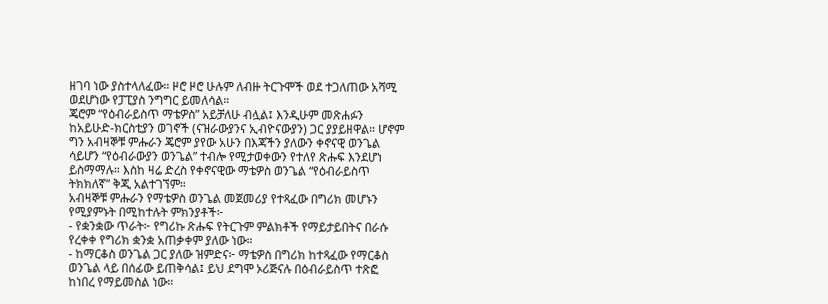ዘገባ ነው ያስተላለፈው። ዞሮ ዞሮ ሁሉም ለብዙ ትርጉሞች ወደ ተጋለጠው አሻሚ ወደሆነው የፓፒያስ ንግግር ይመለሳል።
ጄሮም “የዕብራይስጥ ማቴዎስ” አይቻለሁ ብሏል፤ እንዲሁም መጽሐፉን ከአይሁድ-ክርስቲያን ወገኖች (ናዝራውያንና ኢብዮናውያን) ጋር ያያይዘዋል። ሆኖም ግን አብዛኞቹ ምሑራን ጄሮም ያየው አሁን በእጃችን ያለውን ቀኖናዊ ወንጌል ሳይሆን “የዕብራውያን ወንጌል” ተብሎ የሚታወቀውን የተለየ ጽሑፍ እንደሆነ ይስማማሉ። እስከ ዛሬ ድረስ የቀኖናዊው ማቴዎስ ወንጌል “የዕብራይስጥ ትክክለኛ” ቅጂ አልተገኘም።
አብዛኞቹ ምሑራን የማቴዎስ ወንጌል መጀመሪያ የተጻፈው በግሪክ መሆኑን የሚያምኑት በሚከተሉት ምክንያቶች፦
- የቋንቋው ጥራት፦ የግሪኩ ጽሑፍ የትርጉም ምልክቶች የማይታይበትና በራሱ የረቀቀ የግሪክ ቋንቋ አጠቃቀም ያለው ነው።
- ከማርቆስ ወንጌል ጋር ያለው ዝምድና፦ ማቴዎስ በግሪክ ከተጻፈው የማርቆስ ወንጌል ላይ በሰፊው ይጠቅሳል፤ ይህ ደግሞ ኦሪጅናሉ በዕብራይስጥ ተጽፎ ከነበረ የማይመስል ነው።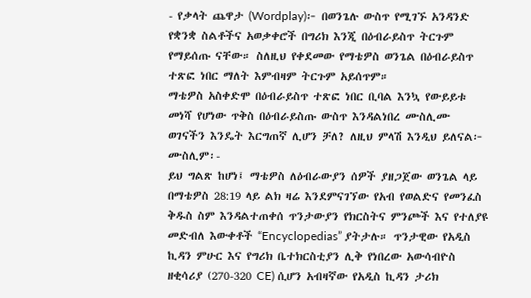- የቃላት ጨዋታ (Wordplay)፦ በወንጌሉ ውስጥ የሚገኙ አንዳንድ የቋንቋ ስልቶችና አወቃቀሮች በግሪክ እንጂ በዕብራይስጥ ትርጉም የማይሰጡ ናቸው። ስለዚህ የቀደመው የማቴዎስ ወንጌል በዕብራይስጥ ተጽፎ ነበር ማለት እምብዛም ትርጉም አይሰጥም።
ማቴዎስ አስቀድሞ በዕብራይስጥ ተጽፎ ነበር ቢባል እንኳ የውይይቱ መነሻ የሆነው ጥቅስ በዕብራይስጡ ውስጥ እንዳልነበረ ሙስሊሙ ወገናችን እንዴት እርግጠኛ ሊሆን ቻለ? ለዚህ ምላሽ እንዲህ ይለናል፦
ሙስሊም፡-
ይህ ግልጽ ከሆነ፤ ማቴዎስ ለዕብራውያን ሰዎች ያዘጋጀው ወንጌል ላይ በማቴዎስ 28:19 ላይ ልክ ዛሬ እንደምናገኘው የአብ የወልድና የመንፈስ ቅዱስ ስም እንዳልተጠቀሰ ጥንታውያን የክርስትና ምንጮች እና የተለያዩ መድብለ እውቀቶች “Encyclopedias” ያትታሉ። ጥንታዊው የአዲስ ኪዳን ምሁር እና የግሪክ ቤተክርስቲያን ሊቅ የነበረው አውሳብዮስ ዘቂሳሪያ (270-320 CE) ሲሆን አብዛኛው የአዲስ ኪዳን ታሪክ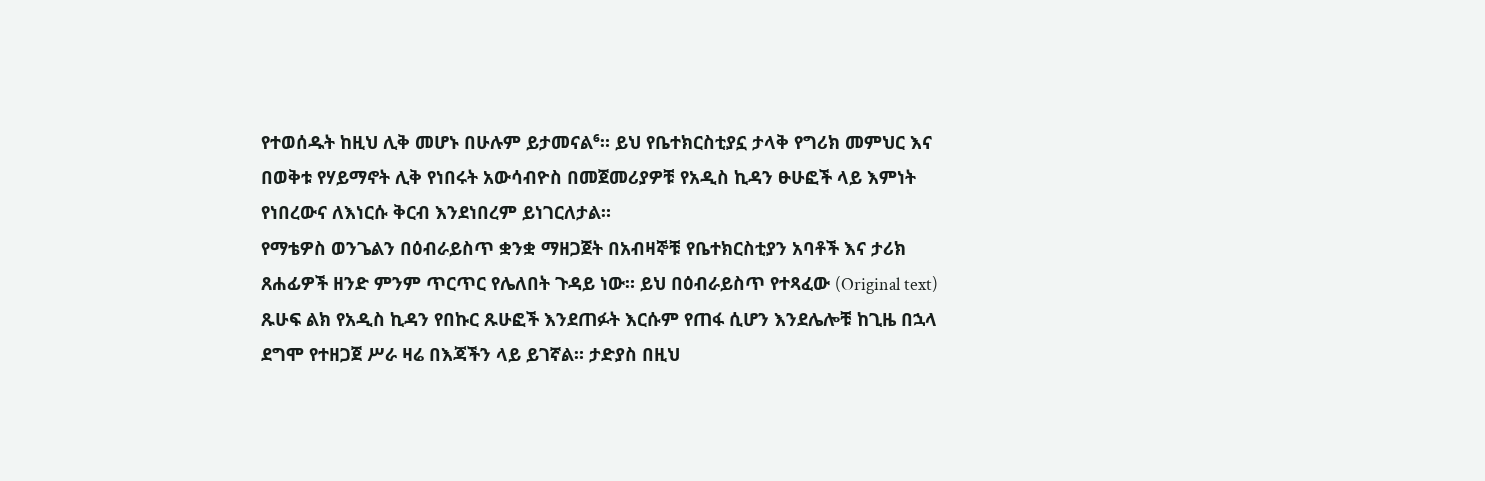የተወሰዱት ከዚህ ሊቅ መሆኑ በሁሉም ይታመናል⁶። ይህ የቤተክርስቲያኗ ታላቅ የግሪክ መምህር እና በወቅቱ የሃይማኖት ሊቅ የነበሩት አውሳብዮስ በመጀመሪያዎቹ የአዲስ ኪዳን ፁሁፎች ላይ እምነት የነበረውና ለእነርሱ ቅርብ እንደነበረም ይነገርለታል።
የማቴዎስ ወንጌልን በዕብራይስጥ ቋንቋ ማዘጋጀት በአብዛኞቹ የቤተክርስቲያን አባቶች እና ታሪክ ጸሐፊዎች ዘንድ ምንም ጥርጥር የሌለበት ጉዳይ ነው። ይህ በዕብራይስጥ የተጻፈው (Original text) ጹሁፍ ልክ የአዲስ ኪዳን የበኩር ጹሁፎች እንደጠፉት እርሱም የጠፋ ሲሆን እንደሌሎቹ ከጊዜ በኋላ ደግሞ የተዘጋጀ ሥራ ዛሬ በእጃችን ላይ ይገኛል። ታድያስ በዚህ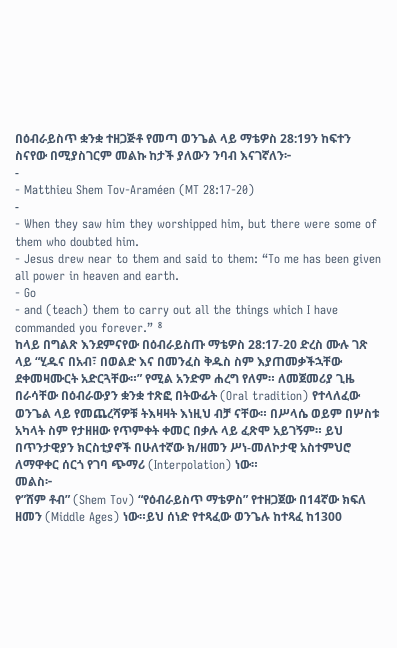በዕብራይስጥ ቋንቋ ተዘጋጅቶ የመጣ ወንጌል ላይ ማቴዎስ 28:19ን ከፍተን ስናየው በሚያስገርም መልኩ ከታች ያለውን ንባብ እናገኛለን፦
-
- Matthieu Shem Tov-Araméen (MT 28:17-20)
-
- When they saw him they worshipped him, but there were some of them who doubted him.
- Jesus drew near to them and said to them: “To me has been given all power in heaven and earth.
- Go
- and (teach) them to carry out all the things which I have commanded you forever.” ⁸
ከላይ በግልጽ እንደምናየው በዕብራይስጡ ማቴዎስ 28:17-20 ድረስ ሙሉ ገጽ ላይ “ሂዱና በአብ፣ በወልድ እና በመንፈስ ቅዱስ ስም እያጠመቃችኋቸው ደቀመዛሙርት አድርጓቸው።” የሚል አንድም ሐረግ የለም። ለመጀመሪያ ጊዜ በራሳቸው በዕብራውያን ቋንቋ ተጽፎ በትውፊት (Oral tradition) የተላለፈው ወንጌል ላይ የመጨረሻዎቹ ትእዛዛት እነዚህ ብቻ ናቸው። በሥላሴ ወይም በሦስቱ አካላት ስም የታዘዘው የጥምቀት ቀመር በቃሉ ላይ ፈጽሞ አይገኝም። ይህ በጥንታዊያን ክርስቲያኖች በሁለተኛው ክ/ዘመን ሥነ-መለኮታዊ አስተምህሮ ለማዋቀር ሰርጎ የገባ ጭማሪ (Interpolation) ነው።
መልስ፦
የ”ሸም ቶብ” (Shem Tov) “የዕብራይስጥ ማቴዎስ” የተዘጋጀው በ14ኛው ክፍለ ዘመን (Middle Ages) ነው።ይህ ሰነድ የተጻፈው ወንጌሉ ከተጻፈ ከ1300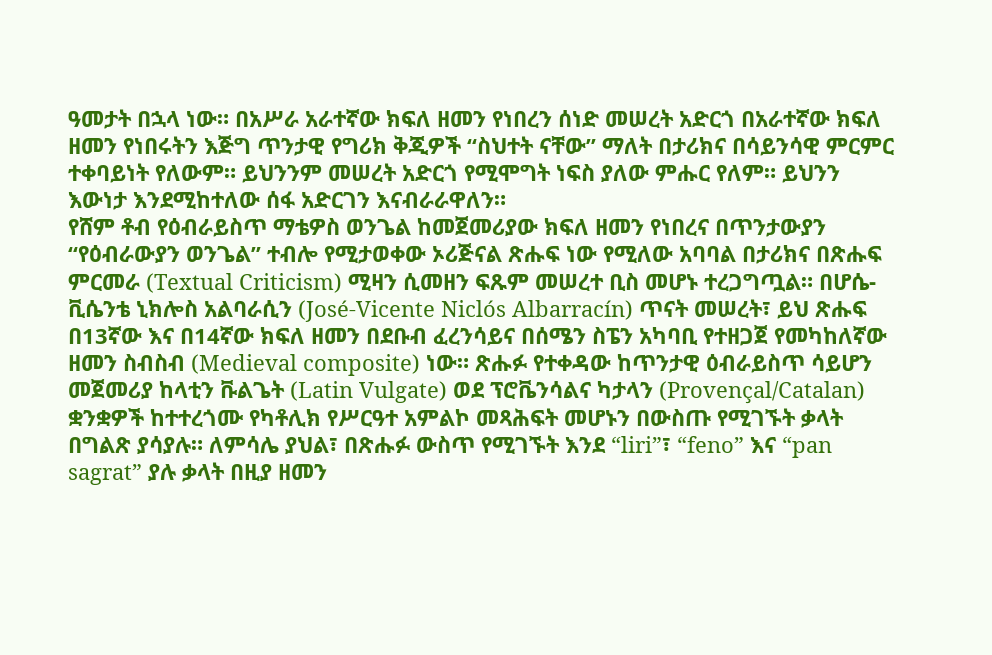ዓመታት በኋላ ነው። በአሥራ አራተኛው ክፍለ ዘመን የነበረን ሰነድ መሠረት አድርጎ በአራተኛው ክፍለ ዘመን የነበሩትን እጅግ ጥንታዊ የግሪክ ቅጂዎች “ስህተት ናቸው” ማለት በታሪክና በሳይንሳዊ ምርምር ተቀባይነት የለውም። ይህንንም መሠረት አድርጎ የሚሞግት ነፍስ ያለው ምሑር የለም። ይህንን እውነታ እንደሚከተለው ሰፋ አድርገን እናብራራዋለን።
የሸም ቶብ የዕብራይስጥ ማቴዎስ ወንጌል ከመጀመሪያው ክፍለ ዘመን የነበረና በጥንታውያን “የዕብራውያን ወንጌል” ተብሎ የሚታወቀው ኦሪጅናል ጽሑፍ ነው የሚለው አባባል በታሪክና በጽሑፍ ምርመራ (Textual Criticism) ሚዛን ሲመዘን ፍጹም መሠረተ ቢስ መሆኑ ተረጋግጧል። በሆሴ-ቪሴንቴ ኒክሎስ አልባራሲን (José-Vicente Niclós Albarracín) ጥናት መሠረት፣ ይህ ጽሑፍ በ13ኛው እና በ14ኛው ክፍለ ዘመን በደቡብ ፈረንሳይና በሰሜን ስፔን አካባቢ የተዘጋጀ የመካከለኛው ዘመን ስብስብ (Medieval composite) ነው። ጽሑፉ የተቀዳው ከጥንታዊ ዕብራይስጥ ሳይሆን መጀመሪያ ከላቲን ቩልጌት (Latin Vulgate) ወደ ፕሮቬንሳልና ካታላን (Provençal/Catalan) ቋንቋዎች ከተተረጎሙ የካቶሊክ የሥርዓተ አምልኮ መጻሕፍት መሆኑን በውስጡ የሚገኙት ቃላት በግልጽ ያሳያሉ። ለምሳሌ ያህል፣ በጽሑፉ ውስጥ የሚገኙት እንደ “liri”፣ “feno” እና “pan sagrat” ያሉ ቃላት በዚያ ዘመን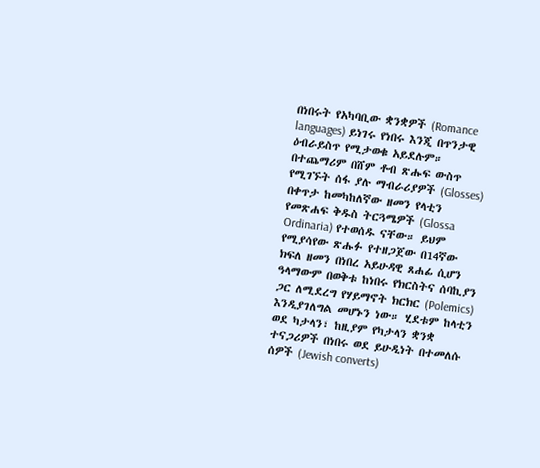በነበሩት የአካባቢው ቋንቋዎች (Romance languages) ይነገሩ የነበሩ እንጂ በጥንታዊ ዕብራይስጥ የሚታወቁ አይደሉም።
በተጨማሪም በሸም ቶብ ጽሑፍ ውስጥ የሚገኙት ሰፋ ያሉ ማብራሪያዎች (Glosses) በቀጥታ ከመካከለኛው ዘመን የላቲን የመጽሐፍ ቅዱስ ትርጓሜዎች (Glossa Ordinaria) የተወሰዱ ናቸው። ይህም የሚያሳየው ጽሑፉ የተዘጋጀው በ14ኛው ክፍለ ዘመን በነበረ አይሁዳዊ ጸሐፊ ሲሆን ዓላማውም በወቅቱ ከነበሩ የክርስትና ሰባኪያን ጋር ለሚደረግ የሃይማኖት ክርክር (Polemics) እንዲያገለግል መሆኑን ነው። ሂደቱም ከላቲን ወደ ካታላን፣ ከዚያም የካታላን ቋንቋ ተናጋሪዎች በነበሩ ወደ ይሁዲነት በተመለሱ ሰዎች (Jewish converts)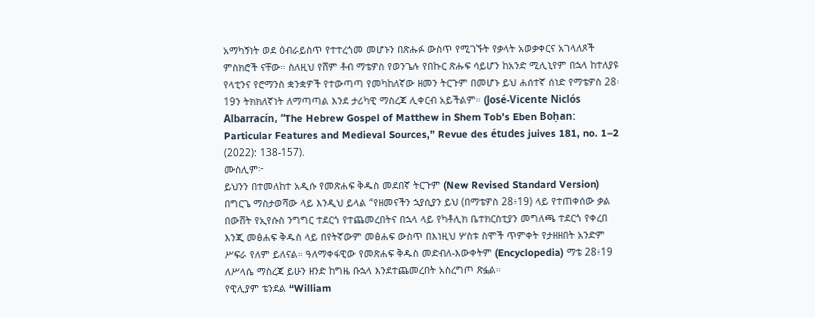አማካኝነት ወደ ዕብራይስጥ የተተረጎመ መሆኑን በጽሑፉ ውስጥ የሚገኙት የቃላት አወቃቀርና አገላለጾች ምስክሮች ናቸው። ስለዚህ የሸም ቶብ ማቴዎስ የወንጌሉ የበኩር ጽሑፍ ሳይሆን ከአንድ ሚሊኒየም በኋላ ከተለያዩ የላቲንና የሮማንስ ቋንቋዎች የተውጣጣ የመካከለኛው ዘመን ትርጉም በመሆኑ ይህ ሐሰተኛ ሰነድ የማቴዎስ 28፡19ን ትክክለኛነት ለማጣጣል እንደ ታሪካዊ ማስረጃ ሊቀርብ አይችልም። (José-Vicente Niclós Albarracín, “The Hebrew Gospel of Matthew in Shem Tob’s Eben Boḥan: Particular Features and Medieval Sources,” Revue des études juives 181, no. 1–2 (2022): 138-157).
ሙስሊም፦
ይህንን በተመለከተ አዲሱ የመጽሐፍ ቅዱስ መደበኛ ትርጉም (New Revised Standard Version) በግርጌ ማስታወሻው ላይ እንዲህ ይላል “የዘመናችን ኋያሲያን ይህ (በማቴዎስ 28፥19) ላይ የተጠቀሰው ቃል በውሸት የኢየሱስ ንግግር ተደርጎ የተጨመረበትና በኋላ ላይ የካቶሊክ ቤተክርስቲያን መግለጫ ተደርጎ የቀረበ እንጂ መፅሐፍ ቅዱስ ላይ በየትኛውም መፅሐፍ ውስጥ በእነዚህ ሦስቱ ስሞች ጥምቀት የታዘዘበት አንድም ሥፍራ የለም ይለናል። ዓለማቀፋዊው የመጽሐፍ ቅዱስ መድብለ-እውቀትም (Encyclopedia) ማቴ 28፥19 ለሥላሴ ማስረጃ ይሁን ዘንድ ከግዜ ቡኋላ እንደተጨመረበት አስረግጦ ጽፏል።
የዊሊያም ቴንደል “William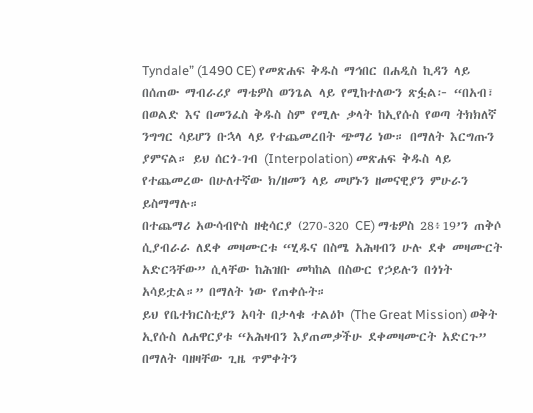Tyndale” (1490 CE) የመጽሐፍ ቅዱስ ማኅበር በሐዲስ ኪዳን ላይ በሰጠው ማብራሪያ ማቴዎስ ወንጌል ላይ የሚከተለውን ጽፏል፦ “በአብ፣ በወልድ እና በመንፈስ ቅዱስ ስም የሚሉ ቃላት ከኢየሱስ የወጣ ትክክለኛ ንግግር ሳይሆን ቡኋላ ላይ የተጨመረበት ጭማሪ ነው። በማለት እርግጡን ያምናል። ይህ ሰርጎ-ገብ (Interpolation) መጽሐፍ ቅዱስ ላይ የተጨመረው በሁለተኛው ክ/ዘመን ላይ መሆኑን ዘመናዊያን ምሁራን ይስማማሉ።
በተጨማሪ አውሳብዮስ ዘቂሳርያ (270-320 CE) ማቴዎስ 28፥19’ን ጠቅሶ ሲያብራራ ለደቀ መዛሙርቱ “ሂዱና በስሜ አሕዛብን ሁሉ ደቀ መዛሙርት አድርጓቸው” ሲላቸው ከሕዝቡ መካከል በስውር የኃይሉን በጎነት አሳይቷል።” በማለት ነው የጠቀሱት።
ይህ የቤተክርስቲያን አባት በታላቁ ተልዕኮ (The Great Mission) ወቅት ኢየሱስ ለሐዋርያቱ “አሕዛብን እያጠመቃችሁ ደቀመዛሙርት አድርጉ” በማለት ባዘዛቸው ጊዜ ጥምቀትን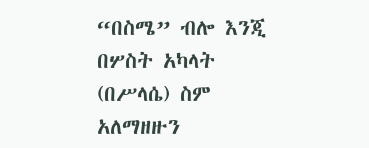“በስሜ” ብሎ እንጂ በሦስት አካላት (በሥላሴ) ስም አለማዘዙን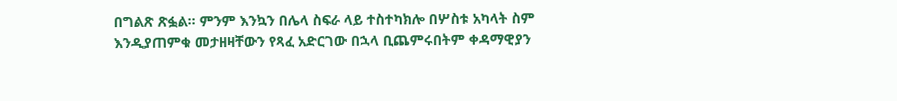በግልጽ ጽፏል። ምንም እንኳን በሌላ ስፍራ ላይ ተስተካክሎ በሦስቱ አካላት ስም እንዲያጠምቁ መታዘዛቸውን የጻፈ አድርገው በኋላ ቢጨምሩበትም ቀዳማዊያን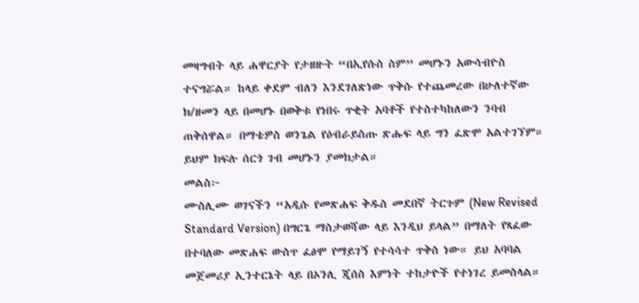መዛግብት ላይ ሐዋርያት የታዘዙት “በኢየሱስ ስም” መሆኑን አውሳብዮስ ተናግሯል። ከላይ ቀደም ብለን እንደገለጽነው ጥቅሱ የተጨመረው በሁለተኛው ክ/ዘመን ላይ በመሆኑ በወቅቱ የነበሩ ጥቂት አባቶች የተስተካከለውን ንባብ ጠቅሰዋል። በማቴዎስ ወንጌል የዕብራይስጡ ጽሑፍ ላይ ግን ፈጽሞ አልተገኘም። ይህም ክፍሉ ሰርጎ ገብ መሆኑን ያመክታል።
መልስ፦
ሙስሊሙ ወገናችን “አዲሱ የመጽሐፍ ቅዱስ መደበኛ ትርጉም (New Revised Standard Version) በግርጌ ማስታወሻው ላይ እንዲህ ይላል” በማለት የጻፈው በተባለው መጽሐፍ ውስጥ ፈፅሞ የማይገኝ የተሳሳተ ጥቅስ ነው። ይህ አባባል መጀመሪያ ኢንተርኔት ላይ በኦንሊ ጂሰስ እምነት ተከታዮች የተነገረ ይመስላል።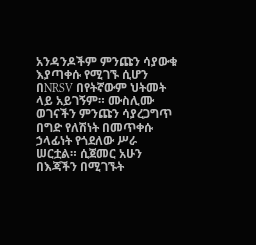አንዳንዶችም ምንጩን ሳያውቁ እያጣቀሱ የሚገኙ ሲሆን በNRSV በየትኛውም ህትመት ላይ አይገኝም። ሙስሊሙ ወገናችን ምንጩን ሳያረጋግጥ በግድ የለሽነት በመጥቀሱ ኃላፊነት የጎደለው ሥራ ሠርቷል። ሲጀመር አሁን በእጃችን በሚገኙት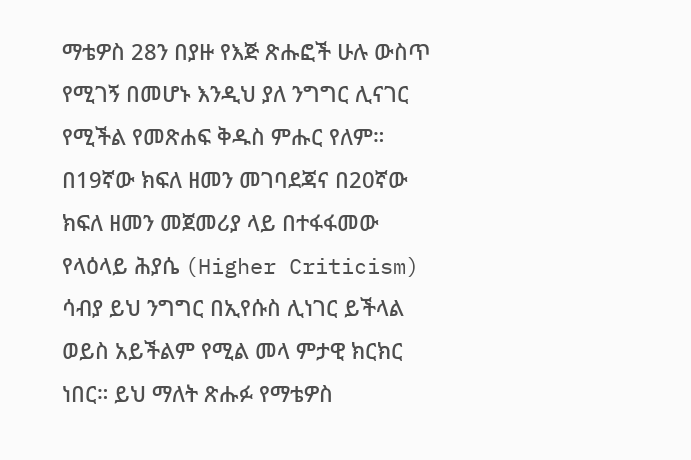ማቴዎስ 28ን በያዙ የእጅ ጽሑፎች ሁሉ ውስጥ የሚገኝ በመሆኑ እንዲህ ያለ ንግግር ሊናገር የሚችል የመጽሐፍ ቅዱስ ምሑር የለም። በ19ኛው ክፍለ ዘመን መገባደጃና በ20ኛው ክፍለ ዘመን መጀመሪያ ላይ በተፋፋመው የላዕላይ ሕያሴ (Higher Criticism) ሳብያ ይህ ንግግር በኢየሱስ ሊነገር ይችላል ወይስ አይችልም የሚል መላ ምታዊ ክርክር ነበር። ይህ ማለት ጽሑፉ የማቴዎስ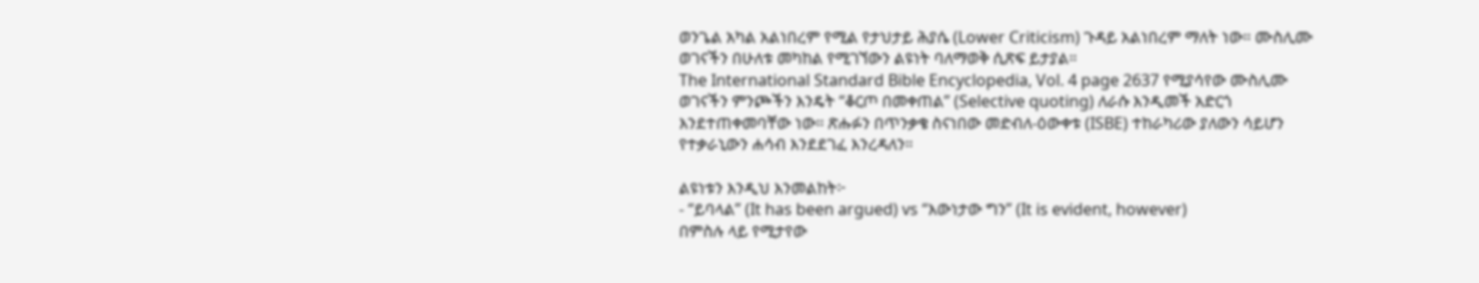ወንጌል አካል አልነበረም የሚል የታህታይ ሕያሴ (Lower Criticism) ጉዳይ አልነበረም ማለት ነው። ሙስሊሙ ወገናችን በሁለቱ መካከል የሚገኘውን ልዩነት ባለማወቅ ሲጽፍ ይታያል።
The International Standard Bible Encyclopedia, Vol. 4 page 2637 የሚያሳየው ሙስሊሙ ወገናችን ምንጮችን እንዴት “ቆርጦ በመቀጠል” (Selective quoting) ለራሱ እንዲመች አድርጎ እንደተጠቀመባቸው ነው። ጽሑፉን በጥንቃቄ ስናነበው መድብለ-ዕውቀቱ (ISBE) ተከራካሪው ያለውን ሳይሆን የተቃራኒውን ሐሳብ እንደደገፈ እንረዳለን።

ልዩነቱን እንዲህ እንመልከት፦
- “ይባላል” (It has been argued) vs “እውነታው ግን” (It is evident, however)
በምስሉ ላይ የሚታየው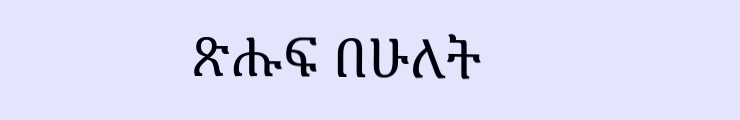ጽሑፍ በሁለት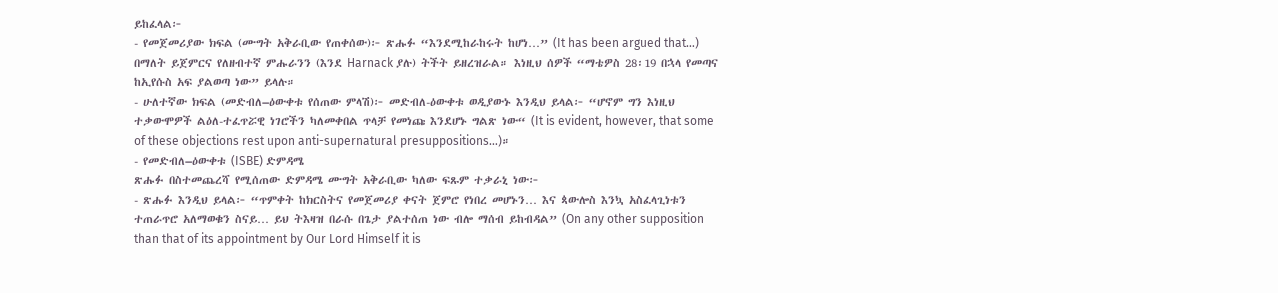ይከፈላል፦
- የመጀመሪያው ክፍል (ሙግት አቅራቢው የጠቀሰው)፦ ጽሑፉ “እንደሚከራከሩት ከሆነ…” (It has been argued that…) በማለት ይጀምርና የለዘብተኛ ምሑራንን (እንደ Harnack ያሉ) ትችት ይዘረዝራል። እነዚህ ሰዎች “ማቴዎስ 28፡19 በኋላ የመጣና ከኢየሱስ አፍ ያልወጣ ነው” ይላሉ።
- ሁለተኛው ክፍል (መድብለ–ዕውቀቱ የሰጠው ምላሽ)፦ መድብለ-ዕውቀቱ ወዲያውኑ እንዲህ ይላል፦ “ሆኖም ግን እነዚህ ተቃውሞዎች ልዕለ-ተፈጥሯዊ ነገሮችን ካለመቀበል ጥላቻ የመነጩ እንደሆኑ ግልጽ ነው“ (It is evident, however, that some of these objections rest upon anti-supernatural presuppositions…)።
- የመድብለ–ዕውቀቱ (ISBE) ድምዳሜ
ጽሑፉ በስተመጨረሻ የሚሰጠው ድምዳሜ ሙግት አቅራቢው ካለው ፍጹም ተቃራኒ ነው፦
- ጽሑፉ እንዲህ ይላል፦ “ጥምቀት ከክርስትና የመጀመሪያ ቀናት ጀምሮ የነበረ መሆኑን… እና ጳውሎስ እንኳ አስፈላጊነቱን ተጠራጥሮ አለማወቁን ስናይ… ይህ ትእዛዝ በራሱ በጌታ ያልተሰጠ ነው ብሎ ማሰብ ይከብዳል” (On any other supposition than that of its appointment by Our Lord Himself it is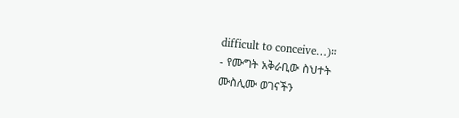difficult to conceive…)።
- የሙግት አቅራቢው ስህተት
ሙስሊሙ ወገናችን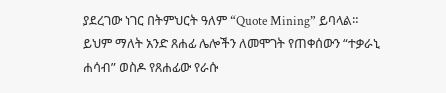ያደረገው ነገር በትምህርት ዓለም “Quote Mining” ይባላል። ይህም ማለት አንድ ጸሐፊ ሌሎችን ለመሞገት የጠቀሰውን “ተቃራኒ ሐሳብ” ወስዶ የጸሐፊው የራሱ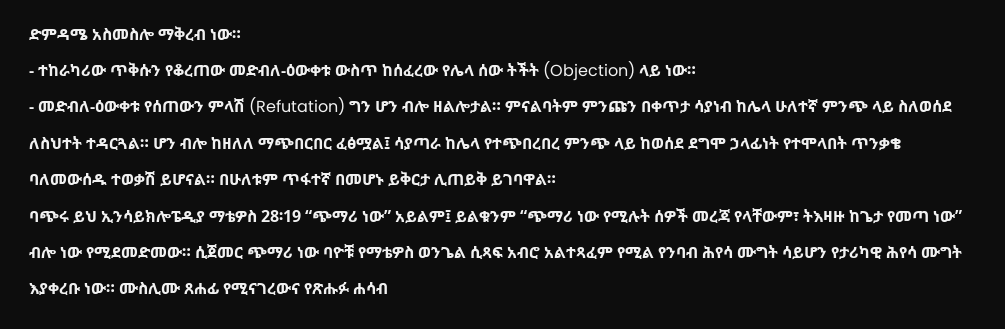ድምዳሜ አስመስሎ ማቅረብ ነው።
- ተከራካሪው ጥቅሱን የቆረጠው መድብለ-ዕውቀቱ ውስጥ ከሰፈረው የሌላ ሰው ትችት (Objection) ላይ ነው።
- መድብለ-ዕውቀቱ የሰጠውን ምላሽ (Refutation) ግን ሆን ብሎ ዘልሎታል። ምናልባትም ምንጩን በቀጥታ ሳያነብ ከሌላ ሁለተኛ ምንጭ ላይ ስለወሰደ ለስህተት ተዳርጓል። ሆን ብሎ ከዘለለ ማጭበርበር ፈፅሟል፤ ሳያጣራ ከሌላ የተጭበረበረ ምንጭ ላይ ከወሰደ ደግሞ ኃላፊነት የተሞላበት ጥንቃቄ ባለመውሰዱ ተወቃሽ ይሆናል። በሁለቱም ጥፋተኛ በመሆኑ ይቅርታ ሊጠይቅ ይገባዋል።
ባጭሩ ይህ ኢንሳይክሎፔዲያ ማቴዎስ 28፡19 “ጭማሪ ነው” አይልም፤ ይልቁንም “ጭማሪ ነው የሚሉት ሰዎች መረጃ የላቸውም፣ ትእዛዙ ከጌታ የመጣ ነው” ብሎ ነው የሚደመድመው። ሲጀመር ጭማሪ ነው ባዮቹ የማቴዎስ ወንጌል ሲጻፍ አብሮ አልተጻፈም የሚል የንባብ ሕየሳ ሙግት ሳይሆን የታሪካዊ ሕየሳ ሙግት እያቀረቡ ነው። ሙስሊሙ ጸሐፊ የሚናገረውና የጽሑፉ ሐሳብ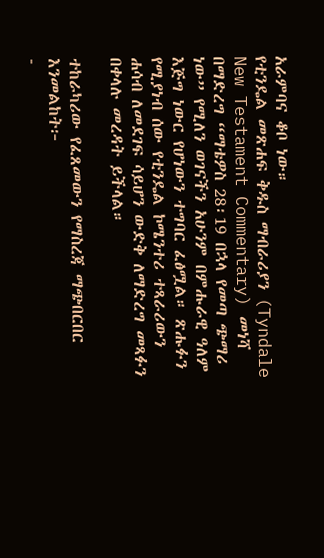አራምባና ቆቦ ነው።
የቲንዴል መጽሐፍ ቅዱስ ማብራሪያን (Tyndale New Testament Commentary) መነሻ በማድረግ “ማቴዎስ 28፡19 በኋላ የመጣ ጭማሪ ነው” የሚለን ወገናችን አሁንም በምሑራዊ ዓለም እጅግ ነውር የሆነውን ተግባር ፈፅሟል። ጽሑፉን የሚያነብ ሰው የቲንዴል ኮሜንተሪ ተጻራሪውን ሐሳብ ለመደገፍ ሳይሆን ውድቅ ለማድረግ መጻፉን በቀላሉ መረዳት ይችላል።

ተከራካሪው የፈጸመውን የማስረጃ ማጭበርበር እንመልከት፦
-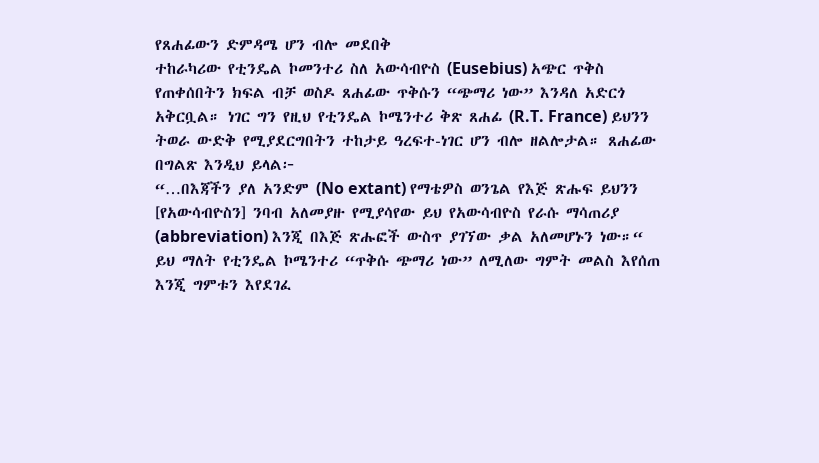የጸሐፊውን ድምዳሜ ሆን ብሎ መደበቅ
ተከራካሪው የቲንዴል ኮመንተሪ ስለ አውሳብዮስ (Eusebius) አጭር ጥቅስ የጠቀሰበትን ክፍል ብቻ ወስዶ ጸሐፊው ጥቅሱን “ጭማሪ ነው” እንዳለ አድርጎ አቅርቧል። ነገር ግን የዚህ የቲንዴል ኮሜንተሪ ቅጽ ጸሐፊ (R.T. France) ይህንን ትወራ ውድቅ የሚያደርግበትን ተከታይ ዓረፍተ-ነገር ሆን ብሎ ዘልሎታል። ጸሐፊው በግልጽ እንዲህ ይላል፦
“…በእጃችን ያለ አንድም (No extant) የማቴዎስ ወንጌል የእጅ ጽሑፍ ይህንን [የአውሳብዮስን] ንባብ አለመያዙ የሚያሳየው ይህ የአውሳብዮስ የራሱ ማሳጠሪያ (abbreviation) እንጂ በእጅ ጽሑፎች ውስጥ ያገኘው ቃል አለመሆኑን ነው።“
ይህ ማለት የቲንዴል ኮሜንተሪ “ጥቅሱ ጭማሪ ነው” ለሚለው ግምት መልስ እየሰጠ እንጂ ግምቱን እየደገፈ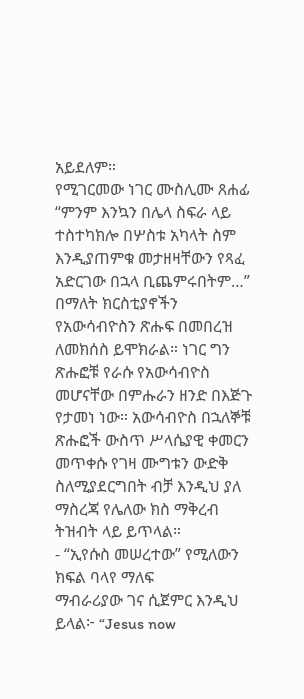አይደለም።
የሚገርመው ነገር ሙስሊሙ ጸሐፊ “ምንም እንኳን በሌላ ስፍራ ላይ ተስተካክሎ በሦስቱ አካላት ስም እንዲያጠምቁ መታዘዛቸውን የጻፈ አድርገው በኋላ ቢጨምሩበትም…” በማለት ክርስቲያኖችን የአውሳብዮስን ጽሑፍ በመበረዝ ለመክሰስ ይሞክራል። ነገር ግን ጽሑፎቹ የራሱ የአውሳብዮስ መሆናቸው በምሑራን ዘንድ በእጅጉ የታመነ ነው። አውሳብዮስ በኋለኞቹ ጽሑፎች ውስጥ ሥላሴያዊ ቀመርን መጥቀሱ የገዛ ሙግቱን ውድቅ ስለሚያደርግበት ብቻ እንዲህ ያለ ማስረጃ የሌለው ክስ ማቅረብ ትዝብት ላይ ይጥላል።
- “ኢየሱስ መሠረተው” የሚለውን ክፍል ባላየ ማለፍ
ማብራሪያው ገና ሲጀምር እንዲህ ይላል፦ “Jesus now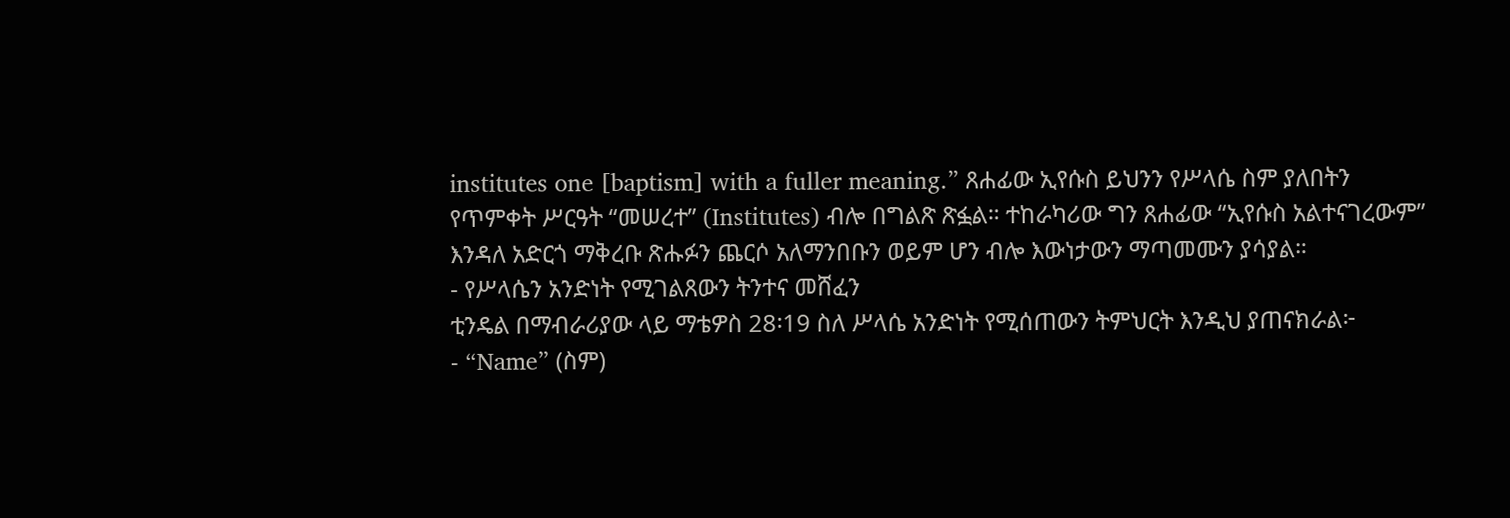institutes one [baptism] with a fuller meaning.” ጸሐፊው ኢየሱስ ይህንን የሥላሴ ስም ያለበትን የጥምቀት ሥርዓት “መሠረተ” (Institutes) ብሎ በግልጽ ጽፏል። ተከራካሪው ግን ጸሐፊው “ኢየሱስ አልተናገረውም” እንዳለ አድርጎ ማቅረቡ ጽሑፉን ጨርሶ አለማንበቡን ወይም ሆን ብሎ እውነታውን ማጣመሙን ያሳያል።
- የሥላሴን አንድነት የሚገልጸውን ትንተና መሸፈን
ቲንዴል በማብራሪያው ላይ ማቴዎስ 28፡19 ስለ ሥላሴ አንድነት የሚሰጠውን ትምህርት እንዲህ ያጠናክራል፦
- “Name” (ስም)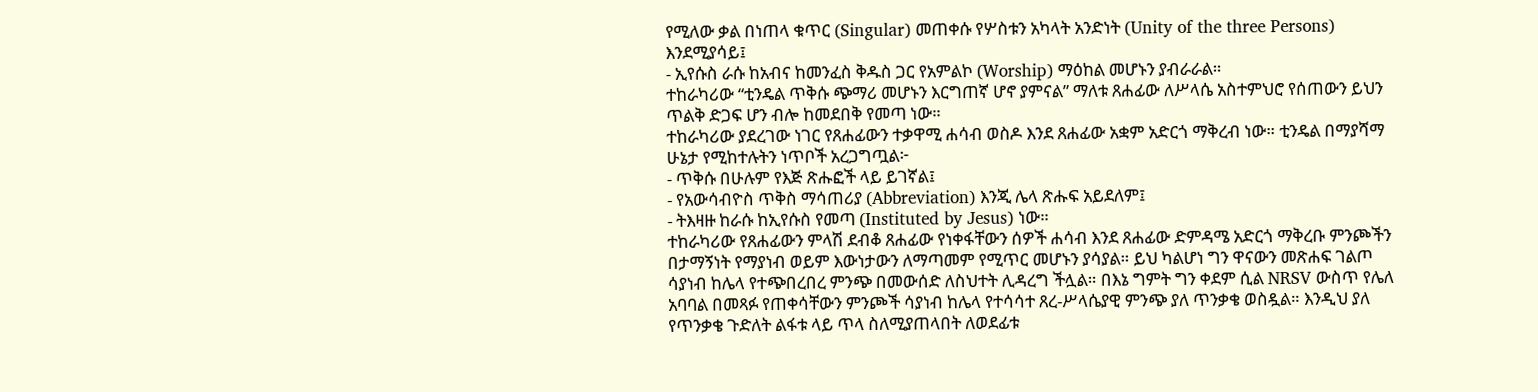የሚለው ቃል በነጠላ ቁጥር (Singular) መጠቀሱ የሦስቱን አካላት አንድነት (Unity of the three Persons) እንደሚያሳይ፤
- ኢየሱስ ራሱ ከአብና ከመንፈስ ቅዱስ ጋር የአምልኮ (Worship) ማዕከል መሆኑን ያብራራል።
ተከራካሪው “ቲንዴል ጥቅሱ ጭማሪ መሆኑን እርግጠኛ ሆኖ ያምናል” ማለቱ ጸሐፊው ለሥላሴ አስተምህሮ የሰጠውን ይህን ጥልቅ ድጋፍ ሆን ብሎ ከመደበቅ የመጣ ነው።
ተከራካሪው ያደረገው ነገር የጸሐፊውን ተቃዋሚ ሐሳብ ወስዶ እንደ ጸሐፊው አቋም አድርጎ ማቅረብ ነው። ቲንዴል በማያሻማ ሁኔታ የሚከተሉትን ነጥቦች አረጋግጧል፦
- ጥቅሱ በሁሉም የእጅ ጽሑፎች ላይ ይገኛል፤
- የአውሳብዮስ ጥቅስ ማሳጠሪያ (Abbreviation) እንጂ ሌላ ጽሑፍ አይደለም፤
- ትእዛዙ ከራሱ ከኢየሱስ የመጣ (Instituted by Jesus) ነው።
ተከራካሪው የጸሐፊውን ምላሽ ደብቆ ጸሐፊው የነቀፋቸውን ሰዎች ሐሳብ እንደ ጸሐፊው ድምዳሜ አድርጎ ማቅረቡ ምንጮችን በታማኝነት የማያነብ ወይም እውነታውን ለማጣመም የሚጥር መሆኑን ያሳያል። ይህ ካልሆነ ግን ዋናውን መጽሐፍ ገልጦ ሳያነብ ከሌላ የተጭበረበረ ምንጭ በመውሰድ ለስህተት ሊዳረግ ችሏል። በእኔ ግምት ግን ቀደም ሲል NRSV ውስጥ የሌለ አባባል በመጻፉ የጠቀሳቸውን ምንጮች ሳያነብ ከሌላ የተሳሳተ ጸረ-ሥላሴያዊ ምንጭ ያለ ጥንቃቄ ወስዷል። እንዲህ ያለ የጥንቃቄ ጉድለት ልፋቱ ላይ ጥላ ስለሚያጠላበት ለወደፊቱ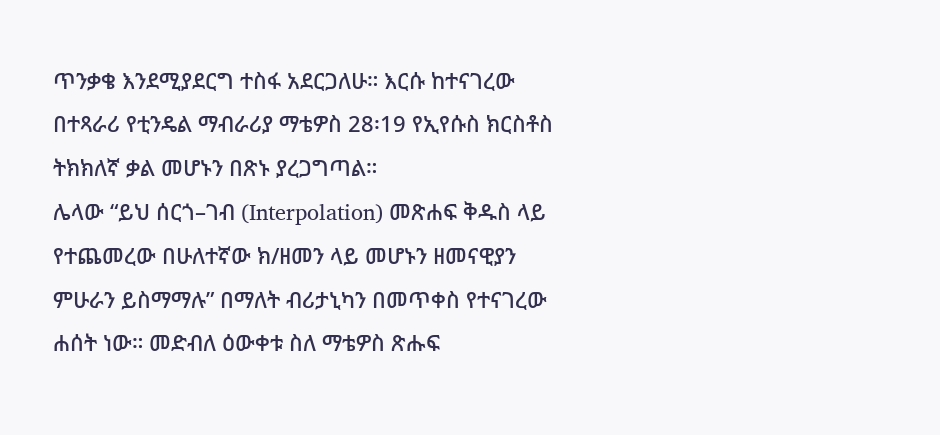ጥንቃቄ እንደሚያደርግ ተስፋ አደርጋለሁ። እርሱ ከተናገረው በተጻራሪ የቲንዴል ማብራሪያ ማቴዎስ 28፡19 የኢየሱስ ክርስቶስ ትክክለኛ ቃል መሆኑን በጽኑ ያረጋግጣል።
ሌላው “ይህ ሰርጎ–ገብ (Interpolation) መጽሐፍ ቅዱስ ላይ የተጨመረው በሁለተኛው ክ/ዘመን ላይ መሆኑን ዘመናዊያን ምሁራን ይስማማሉ” በማለት ብሪታኒካን በመጥቀስ የተናገረው ሐሰት ነው። መድብለ ዕውቀቱ ስለ ማቴዎስ ጽሑፍ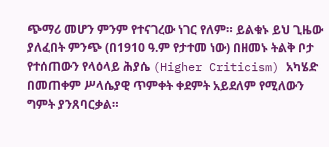ጭማሪ መሆን ምንም የተናገረው ነገር የለም። ይልቁኑ ይህ ጊዜው ያለፈበት ምንጭ (በ1910 ዓ.ም የታተመ ነው) በዘመኑ ትልቅ ቦታ የተሰጠውን የላዕላይ ሕያሴ (Higher Criticism) አካሄድ በመጠቀም ሥላሴያዊ ጥምቀት ቀደምት አይደለም የሚለውን ግምት ያንጸባርቃል።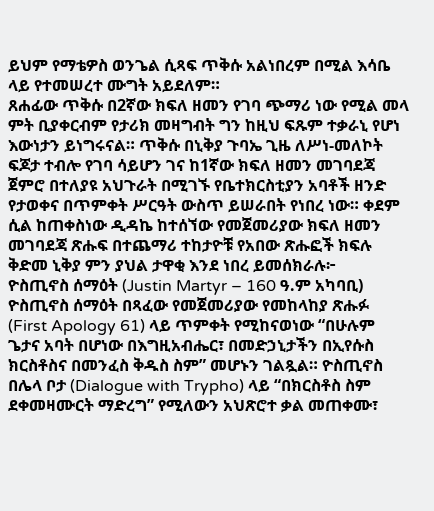ይህም የማቴዎስ ወንጌል ሲጻፍ ጥቅሱ አልነበረም በሚል እሳቤ ላይ የተመሠረተ ሙግት አይደለም።
ጸሐፊው ጥቅሱ በ2ኛው ክፍለ ዘመን የገባ ጭማሪ ነው የሚል መላ ምት ቢያቀርብም የታሪክ መዛግብት ግን ከዚህ ፍጹም ተቃራኒ የሆነ እውነታን ይነግሩናል። ጥቅሱ በኒቅያ ጉባኤ ጊዜ ለሥነ-መለኮት ፍጆታ ተብሎ የገባ ሳይሆን ገና ከ1ኛው ክፍለ ዘመን መገባደጃ ጀምሮ በተለያዩ አህጉራት በሚገኙ የቤተክርስቲያን አባቶች ዘንድ የታወቀና በጥምቀት ሥርዓት ውስጥ ይሠራበት የነበረ ነው። ቀደም ሲል ከጠቀስነው ዲዳኬ ከተሰኘው የመጀመሪያው ክፍለ ዘመን መገባደጃ ጽሑፍ በተጨማሪ ተከታዮቹ የአበው ጽሑፎች ክፍሉ ቅድመ ኒቅያ ምን ያህል ታዋቂ እንደ ነበረ ይመሰክራሉ፦
ዮስጢኖስ ሰማዕት (Justin Martyr – 160 ዓ.ም አካባቢ)
ዮስጢኖስ ሰማዕት በጻፈው የመጀመሪያው የመከላከያ ጽሑፉ (First Apology 61) ላይ ጥምቀት የሚከናወነው “በሁሉም ጌታና አባት በሆነው በእግዚአብሔር፣ በመድኃኒታችን በኢየሱስ ክርስቶስና በመንፈስ ቅዱስ ስም” መሆኑን ገልጿል። ዮስጢኖስ በሌላ ቦታ (Dialogue with Trypho) ላይ “በክርስቶስ ስም ደቀመዛሙርት ማድረግ” የሚለውን አህጽሮተ ቃል መጠቀሙ፣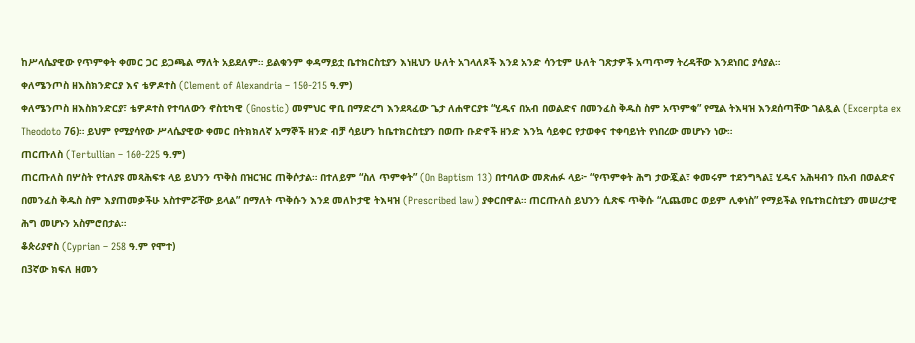ከሥላሴያዊው የጥምቀት ቀመር ጋር ይጋጫል ማለት አይደለም። ይልቁንም ቀዳማይቷ ቤተክርስቲያን እነዚህን ሁለት አገላለጾች እንደ አንድ ሳንቲም ሁለት ገጽታዎች አጣጥማ ትረዳቸው እንደነበር ያሳያል።
ቀለሜንጦስ ዘእስክንድርያ እና ቴዎዶተስ (Clement of Alexandria – 150-215 ዓ.ም)
ቀለሜንጦስ ዘእስክንድርያ፣ ቴዎዶተስ የተባለውን ኖስቲካዊ (Gnostic) መምህር ዋቢ በማድረግ እንደጻፈው ጌታ ለሐዋርያቱ “ሂዱና በአብ በወልድና በመንፈስ ቅዱስ ስም አጥምቁ” የሚል ትእዛዝ እንደሰጣቸው ገልጿል (Excerpta ex Theodoto 76)። ይህም የሚያሳየው ሥላሴያዊው ቀመር በትክክለኛ አማኞች ዘንድ ብቻ ሳይሆን ከቤተክርስቲያን በወጡ ቡድኖች ዘንድ እንኳ ሳይቀር የታወቀና ተቀባይነት የነበረው መሆኑን ነው።
ጠርጡለስ (Tertullian – 160-225 ዓ.ም)
ጠርጡለስ በሦስት የተለያዩ መጻሕፍቱ ላይ ይህንን ጥቅስ በዝርዝር ጠቅሶታል። በተለይም “ስለ ጥምቀት” (On Baptism 13) በተባለው መጽሐፉ ላይ፦ “የጥምቀት ሕግ ታውጇል፣ ቀመሩም ተደንግጓል፤ ሂዱና አሕዛብን በአብ በወልድና በመንፈስ ቅዱስ ስም እያጠመቃችሁ አስተምሯቸው ይላል” በማለት ጥቅሱን እንደ መለኮታዊ ትእዛዝ (Prescribed law) ያቀርበዋል። ጠርጡለስ ይህንን ሲጽፍ ጥቅሱ “ሊጨመር ወይም ሊቀነስ” የማይችል የቤተክርስቲያን መሠረታዊ ሕግ መሆኑን አስምሮበታል።
ቆጵሪያኖስ (Cyprian – 258 ዓ.ም የሞተ)
በ3ኛው ክፍለ ዘመን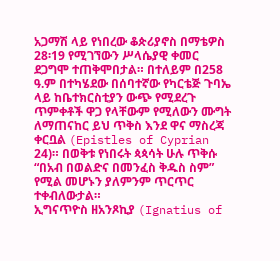አጋማሽ ላይ የነበረው ቆጵሪያኖስ በማቴዎስ 28፡19 የሚገኘውን ሥላሴያዊ ቀመር ደጋግሞ ተጠቅሞበታል። በተለይም በ258 ዓ.ም በተካሄደው በሰባተኛው የካርቴጅ ጉባኤ ላይ ከቤተክርስቲያን ውጭ የሚደረጉ ጥምቀቶች ዋጋ የላቸውም የሚለውን ሙግት ለማጠናከር ይህ ጥቅስ እንደ ዋና ማስረጃ ቀርቧል (Epistles of Cyprian 24)። በወቅቱ የነበሩት ጳጳሳት ሁሉ ጥቅሱ “በአብ በወልድና በመንፈስ ቅዱስ ስም” የሚል መሆኑን ያለምንም ጥርጥር ተቀብለውታል።
ኢግናጥዮስ ዘአንጾኪያ (Ignatius of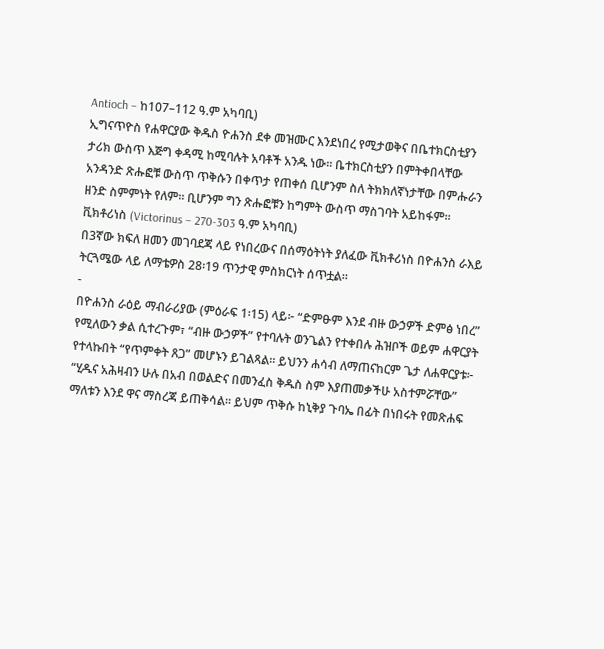Antioch – ከ107–112 ዓ.ም አካባቢ)
ኢግናጥዮስ የሐዋርያው ቅዱስ ዮሐንስ ደቀ መዝሙር እንደነበረ የሚታወቅና በቤተክርስቲያን ታሪክ ውስጥ እጅግ ቀዳሚ ከሚባሉት አባቶች አንዱ ነው። ቤተክርስቲያን በምትቀበላቸው አንዳንድ ጽሑፎቹ ውስጥ ጥቅሱን በቀጥታ የጠቀሰ ቢሆንም ስለ ትክክለኛነታቸው በምሑራን ዘንድ ስምምነት የለም። ቢሆንም ግን ጽሑፎቹን ከግምት ውስጥ ማስገባት አይከፋም።
ቪክቶሪነስ (Victorinus – 270-303 ዓ.ም አካባቢ)
በ3ኛው ክፍለ ዘመን መገባደጃ ላይ የነበረውና በሰማዕትነት ያለፈው ቪክቶሪነስ በዮሐንስ ራእይ ትርጓሜው ላይ ለማቴዎስ 28፡19 ጥንታዊ ምስክርነት ሰጥቷል።
-
በዮሐንስ ራዕይ ማብራሪያው (ምዕራፍ 1፡15) ላይ፦ “ድምፁም እንደ ብዙ ውኃዎች ድምፅ ነበረ” የሚለውን ቃል ሲተረጉም፣ “ብዙ ውኃዎች” የተባሉት ወንጌልን የተቀበሉ ሕዝቦች ወይም ሐዋርያት የተላኩበት “የጥምቀት ጸጋ” መሆኑን ይገልጻል። ይህንን ሐሳብ ለማጠናከርም ጌታ ለሐዋርያቱ፦ “ሂዱና አሕዛብን ሁሉ በአብ በወልድና በመንፈስ ቅዱስ ስም እያጠመቃችሁ አስተምሯቸው” ማለቱን እንደ ዋና ማስረጃ ይጠቅሳል። ይህም ጥቅሱ ከኒቅያ ጉባኤ በፊት በነበሩት የመጽሐፍ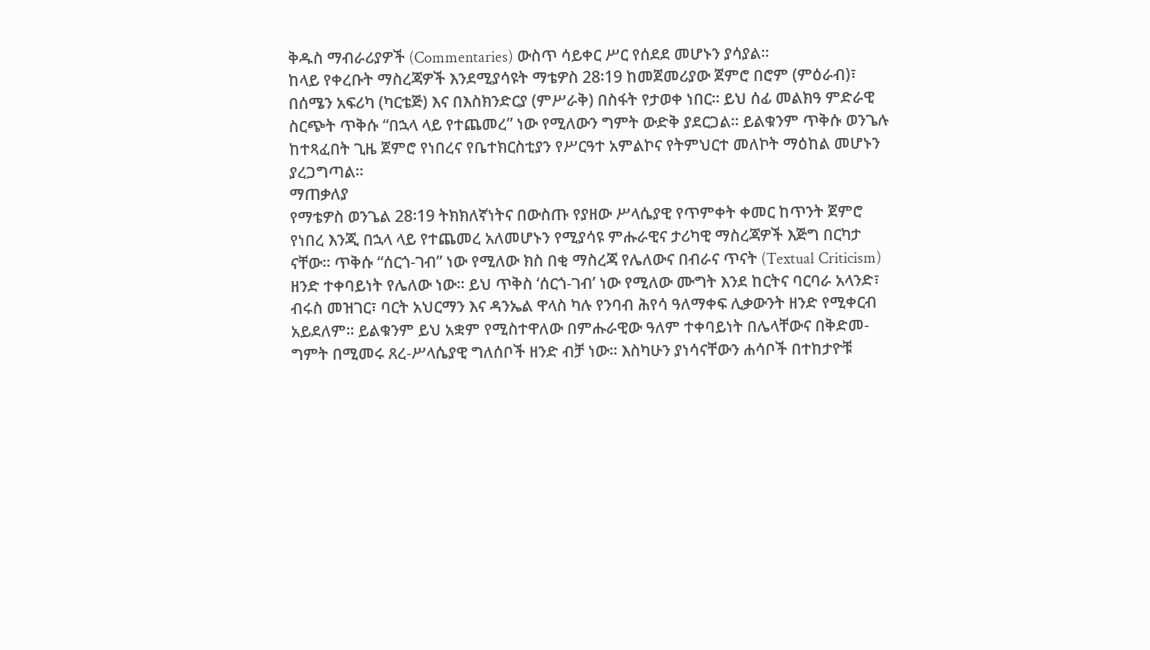ቅዱስ ማብራሪያዎች (Commentaries) ውስጥ ሳይቀር ሥር የሰደደ መሆኑን ያሳያል።
ከላይ የቀረቡት ማስረጃዎች እንደሚያሳዩት ማቴዎስ 28፡19 ከመጀመሪያው ጀምሮ በሮም (ምዕራብ)፣ በሰሜን አፍሪካ (ካርቴጅ) እና በእስክንድርያ (ምሥራቅ) በስፋት የታወቀ ነበር። ይህ ሰፊ መልክዓ ምድራዊ ስርጭት ጥቅሱ “በኋላ ላይ የተጨመረ” ነው የሚለውን ግምት ውድቅ ያደርጋል። ይልቁንም ጥቅሱ ወንጌሉ ከተጻፈበት ጊዜ ጀምሮ የነበረና የቤተክርስቲያን የሥርዓተ አምልኮና የትምህርተ መለኮት ማዕከል መሆኑን ያረጋግጣል።
ማጠቃለያ
የማቴዎስ ወንጌል 28፡19 ትክክለኛነትና በውስጡ የያዘው ሥላሴያዊ የጥምቀት ቀመር ከጥንት ጀምሮ የነበረ እንጂ በኋላ ላይ የተጨመረ አለመሆኑን የሚያሳዩ ምሑራዊና ታሪካዊ ማስረጃዎች እጅግ በርካታ ናቸው። ጥቅሱ “ሰርጎ-ገብ” ነው የሚለው ክስ በቂ ማስረጃ የሌለውና በብራና ጥናት (Textual Criticism) ዘንድ ተቀባይነት የሌለው ነው። ይህ ጥቅስ ‘ሰርጎ-ገብ’ ነው የሚለው ሙግት እንደ ከርትና ባርባራ አላንድ፣ ብሩስ መዝገር፣ ባርት አህርማን እና ዳንኤል ዋላስ ካሉ የንባብ ሕየሳ ዓለማቀፍ ሊቃውንት ዘንድ የሚቀርብ አይደለም። ይልቁንም ይህ አቋም የሚስተዋለው በምሑራዊው ዓለም ተቀባይነት በሌላቸውና በቅድመ-ግምት በሚመሩ ጸረ-ሥላሴያዊ ግለሰቦች ዘንድ ብቻ ነው። እስካሁን ያነሳናቸውን ሐሳቦች በተከታዮቹ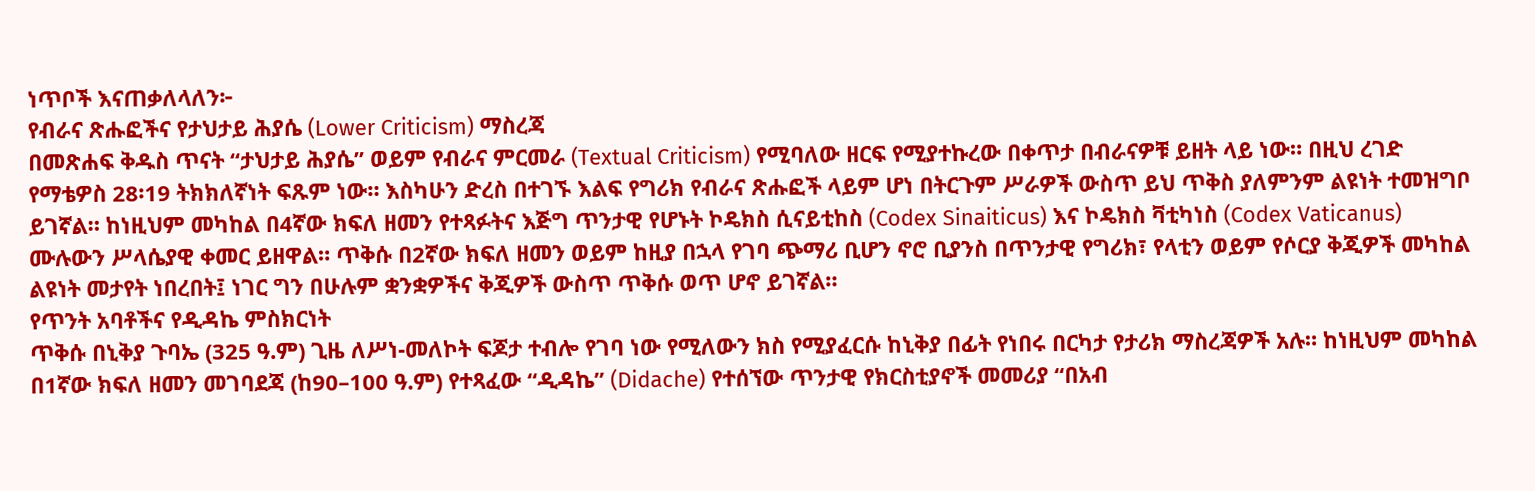ነጥቦች እናጠቃለላለን፦
የብራና ጽሑፎችና የታህታይ ሕያሴ (Lower Criticism) ማስረጃ
በመጽሐፍ ቅዱስ ጥናት “ታህታይ ሕያሴ” ወይም የብራና ምርመራ (Textual Criticism) የሚባለው ዘርፍ የሚያተኩረው በቀጥታ በብራናዎቹ ይዘት ላይ ነው። በዚህ ረገድ የማቴዎስ 28፡19 ትክክለኛነት ፍጹም ነው። እስካሁን ድረስ በተገኙ እልፍ የግሪክ የብራና ጽሑፎች ላይም ሆነ በትርጉም ሥራዎች ውስጥ ይህ ጥቅስ ያለምንም ልዩነት ተመዝግቦ ይገኛል። ከነዚህም መካከል በ4ኛው ክፍለ ዘመን የተጻፉትና እጅግ ጥንታዊ የሆኑት ኮዴክስ ሲናይቲከስ (Codex Sinaiticus) እና ኮዴክስ ቫቲካነስ (Codex Vaticanus) ሙሉውን ሥላሴያዊ ቀመር ይዘዋል። ጥቅሱ በ2ኛው ክፍለ ዘመን ወይም ከዚያ በኋላ የገባ ጭማሪ ቢሆን ኖሮ ቢያንስ በጥንታዊ የግሪክ፣ የላቲን ወይም የሶርያ ቅጂዎች መካከል ልዩነት መታየት ነበረበት፤ ነገር ግን በሁሉም ቋንቋዎችና ቅጂዎች ውስጥ ጥቅሱ ወጥ ሆኖ ይገኛል።
የጥንት አባቶችና የዲዳኬ ምስክርነት
ጥቅሱ በኒቅያ ጉባኤ (325 ዓ.ም) ጊዜ ለሥነ-መለኮት ፍጆታ ተብሎ የገባ ነው የሚለውን ክስ የሚያፈርሱ ከኒቅያ በፊት የነበሩ በርካታ የታሪክ ማስረጃዎች አሉ። ከነዚህም መካከል በ1ኛው ክፍለ ዘመን መገባደጃ (ከ90–100 ዓ.ም) የተጻፈው “ዲዳኬ” (Didache) የተሰኘው ጥንታዊ የክርስቲያኖች መመሪያ “በአብ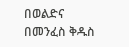በወልድና በመንፈስ ቅዱስ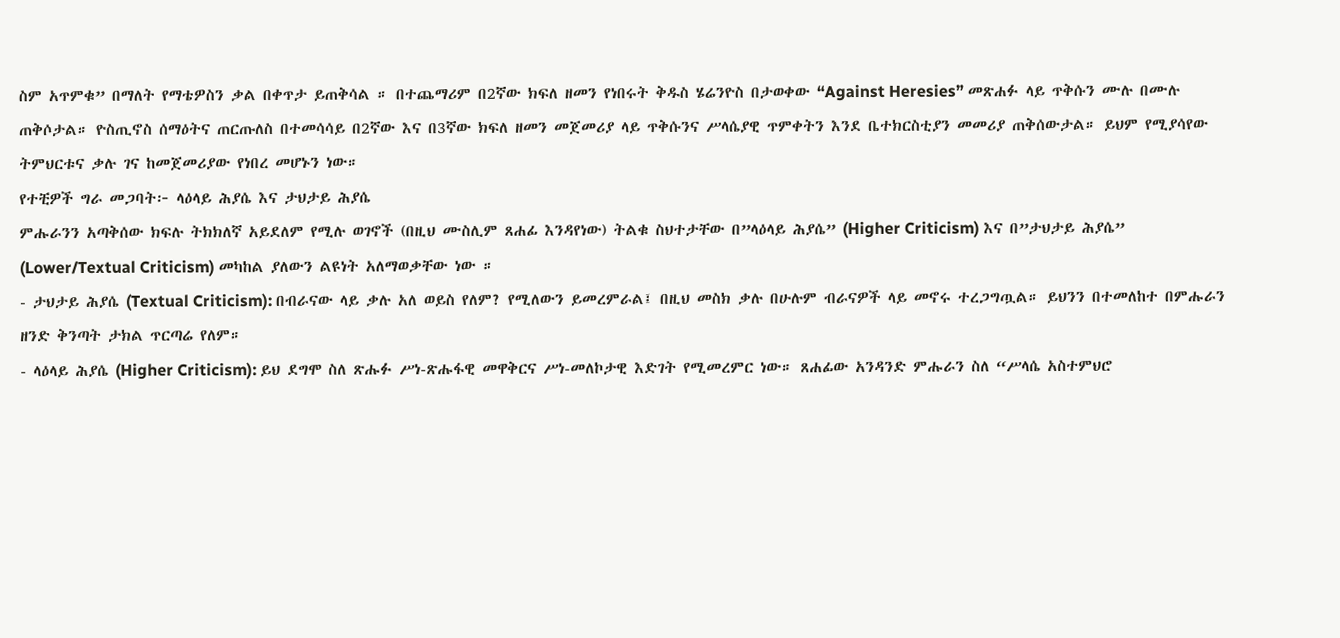ስም አጥምቁ” በማለት የማቴዎስን ቃል በቀጥታ ይጠቅሳል ። በተጨማሪም በ2ኛው ክፍለ ዘመን የነበሩት ቅዱስ ሄሬንዮስ በታወቀው “Against Heresies” መጽሐፉ ላይ ጥቅሱን ሙሉ በሙሉ ጠቅሶታል። ዮስጢኖስ ሰማዕትና ጠርጡለስ በተመሳሳይ በ2ኛው እና በ3ኛው ክፍለ ዘመን መጀመሪያ ላይ ጥቅሱንና ሥላሴያዊ ጥምቀትን እንደ ቤተክርስቲያን መመሪያ ጠቅሰውታል። ይህም የሚያሳየው ትምህርቱና ቃሉ ገና ከመጀመሪያው የነበረ መሆኑን ነው።
የተቺዎች ግራ መጋባት፦ ላዕላይ ሕያሴ እና ታህታይ ሕያሴ
ምሑራንን አጣቅሰው ክፍሉ ትክክለኛ አይደለም የሚሉ ወገኖች (በዚህ ሙስሊም ጸሐፊ እንዳየነው) ትልቁ ስህተታቸው በ”ላዕላይ ሕያሴ” (Higher Criticism) እና በ”ታህታይ ሕያሴ” (Lower/Textual Criticism) መካከል ያለውን ልዩነት አለማወቃቸው ነው ።
- ታህታይ ሕያሴ (Textual Criticism): በብራናው ላይ ቃሉ አለ ወይስ የለም? የሚለውን ይመረምራል፤ በዚህ መስክ ቃሉ በሁሉም ብራናዎች ላይ መኖሩ ተረጋግጧል። ይህንን በተመለከተ በምሑራን ዘንድ ቅንጣት ታክል ጥርጣሬ የለም።
- ላዕላይ ሕያሴ (Higher Criticism): ይህ ደግሞ ስለ ጽሑፉ ሥነ-ጽሑፋዊ መዋቅርና ሥነ-መለኮታዊ እድገት የሚመረምር ነው። ጸሐፊው አንዳንድ ምሑራን ስለ “ሥላሴ አስተምህሮ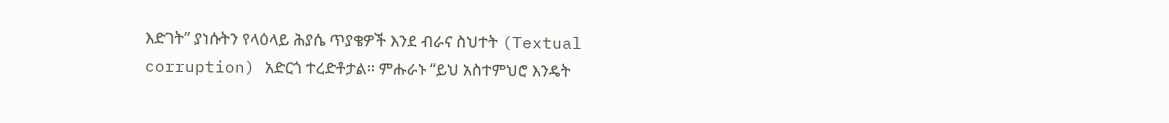እድገት” ያነሱትን የላዕላይ ሕያሴ ጥያቄዎች እንደ ብራና ስህተት (Textual corruption) አድርጎ ተረድቶታል። ምሑራኑ “ይህ አስተምህሮ እንዴት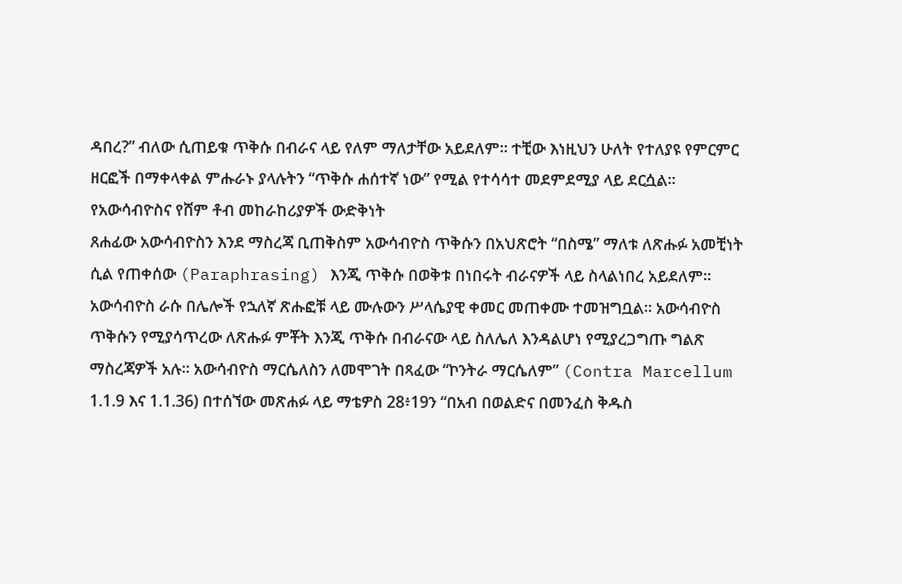ዳበረ?” ብለው ሲጠይቁ ጥቅሱ በብራና ላይ የለም ማለታቸው አይደለም። ተቺው እነዚህን ሁለት የተለያዩ የምርምር ዘርፎች በማቀላቀል ምሑራኑ ያላሉትን “ጥቅሱ ሐሰተኛ ነው” የሚል የተሳሳተ መደምደሚያ ላይ ደርሷል።
የአውሳብዮስና የሸም ቶብ መከራከሪያዎች ውድቅነት
ጸሐፊው አውሳብዮስን እንደ ማስረጃ ቢጠቅስም አውሳብዮስ ጥቅሱን በአህጽሮት “በስሜ” ማለቱ ለጽሑፉ አመቺነት ሲል የጠቀሰው (Paraphrasing) እንጂ ጥቅሱ በወቅቱ በነበሩት ብራናዎች ላይ ስላልነበረ አይደለም። አውሳብዮስ ራሱ በሌሎች የኋለኛ ጽሑፎቹ ላይ ሙሉውን ሥላሴያዊ ቀመር መጠቀሙ ተመዝግቧል። አውሳብዮስ ጥቅሱን የሚያሳጥረው ለጽሑፉ ምቾት እንጂ ጥቅሱ በብራናው ላይ ስለሌለ እንዳልሆነ የሚያረጋግጡ ግልጽ ማስረጃዎች አሉ። አውሳብዮስ ማርሴለስን ለመሞገት በጻፈው “ኮንትራ ማርሴለም” (Contra Marcellum 1.1.9 እና 1.1.36) በተሰኘው መጽሐፉ ላይ ማቴዎስ 28፥19ን “በአብ በወልድና በመንፈስ ቅዱስ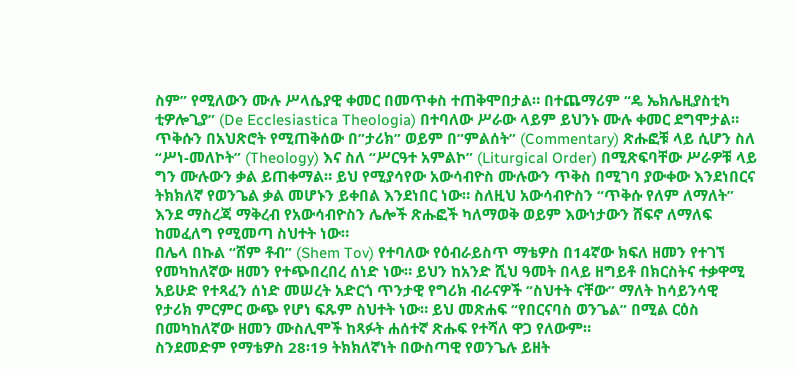ስም” የሚለውን ሙሉ ሥላሴያዊ ቀመር በመጥቀስ ተጠቅሞበታል። በተጨማሪም “ዴ ኤክሌዚያስቲካ ቲዎሎጊያ” (De Ecclesiastica Theologia) በተባለው ሥራው ላይም ይህንኑ ሙሉ ቀመር ደግሞታል። ጥቅሱን በአህጽሮት የሚጠቅሰው በ”ታሪክ” ወይም በ”ምልሰት” (Commentary) ጽሑፎቹ ላይ ሲሆን ስለ “ሥነ-መለኮት” (Theology) እና ስለ “ሥርዓተ አምልኮ” (Liturgical Order) በሚጽፍባቸው ሥራዎቹ ላይ ግን ሙሉውን ቃል ይጠቀማል። ይህ የሚያሳየው አውሳብዮስ ሙሉውን ጥቅስ በሚገባ ያውቀው እንደነበርና ትክክለኛ የወንጌል ቃል መሆኑን ይቀበል እንደነበር ነው። ስለዚህ አውሳብዮስን “ጥቅሱ የለም ለማለት” እንደ ማስረጃ ማቅረብ የአውሳብዮስን ሌሎች ጽሑፎች ካለማወቅ ወይም እውነታውን ሸፍኖ ለማለፍ ከመፈለግ የሚመጣ ስህተት ነው።
በሌላ በኩል “ሸም ቶብ” (Shem Tov) የተባለው የዕብራይስጥ ማቴዎስ በ14ኛው ክፍለ ዘመን የተገኘ የመካከለኛው ዘመን የተጭበረበረ ሰነድ ነው። ይህን ከአንድ ሺህ ዓመት በላይ ዘግይቶ በክርስትና ተቃዋሚ አይሁድ የተጻፈን ሰነድ መሠረት አድርጎ ጥንታዊ የግሪክ ብራናዎች “ስህተት ናቸው” ማለት ከሳይንሳዊ የታሪክ ምርምር ውጭ የሆነ ፍጹም ስህተት ነው። ይህ መጽሐፍ “የበርናባስ ወንጌል” በሚል ርዕስ በመካከለኛው ዘመን ሙስሊሞች ከጻፉት ሐሰተኛ ጽሑፍ የተሻለ ዋጋ የለውም።
ስንደመድም የማቴዎስ 28፡19 ትክክለኛነት በውስጣዊ የወንጌሉ ይዘት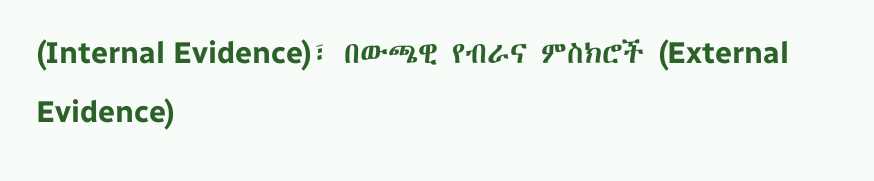(Internal Evidence)፣ በውጫዊ የብራና ምስክሮች (External Evidence)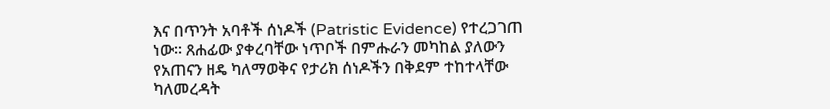እና በጥንት አባቶች ሰነዶች (Patristic Evidence) የተረጋገጠ ነው። ጸሐፊው ያቀረባቸው ነጥቦች በምሑራን መካከል ያለውን የአጠናን ዘዴ ካለማወቅና የታሪክ ሰነዶችን በቅደም ተከተላቸው ካለመረዳት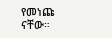የመነጩ ናቸው።